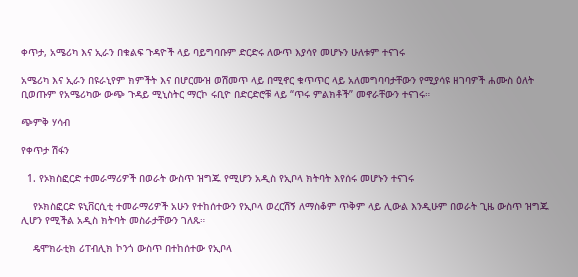ቀጥታ, አሜሪካ እና ኢራን በቁልፍ ጉዳዮች ላይ ባይግባቡም ድርድሩ ለውጥ እያሳየ መሆኑን ሁለቱም ተናገሩ

አሜሪካ እና ኢራን በዩራኒየም ክምችት እና በሆርሙዝ ወሽመጥ ላይ በሚኖር ቁጥጥር ላይ አለመግባባታቸውን የሚያሳዩ ዘገባዎች ሐሙስ ዕለት ቢወጡም የአሜሪካው ውጭ ጉዳይ ሚኒስትር ማርኮ ሩቢዮ በድርድሮቹ ላይ “ጥሩ ምልክቶች” መኖራቸውን ተናገሩ።

ጭምቅ ሃሳብ

የቀጥታ ሽፋን

  1. የኦክስፎርድ ተመራማሪዎች በወራት ውስጥ ዝግጁ የሚሆን አዲስ የኢቦላ ክትባት እየሰሩ መሆኑን ተናገሩ

    የኦክስፎርድ ዩኒቨርሲቲ ተመራማሪዎች አሁን የተከሰተውን የኢቦላ ወረርሽኝ ለማስቆም ጥቅም ላይ ሊውል እንዲሁም በወራት ጊዜ ውስጥ ዝግጁ ሊሆን የሚችል አዲስ ክትባት መስራታቸውን ገለጹ።

    ዴሞክራቲክ ሪፐብሊክ ኮንጎ ውስጥ በተከሰተው የኢቦላ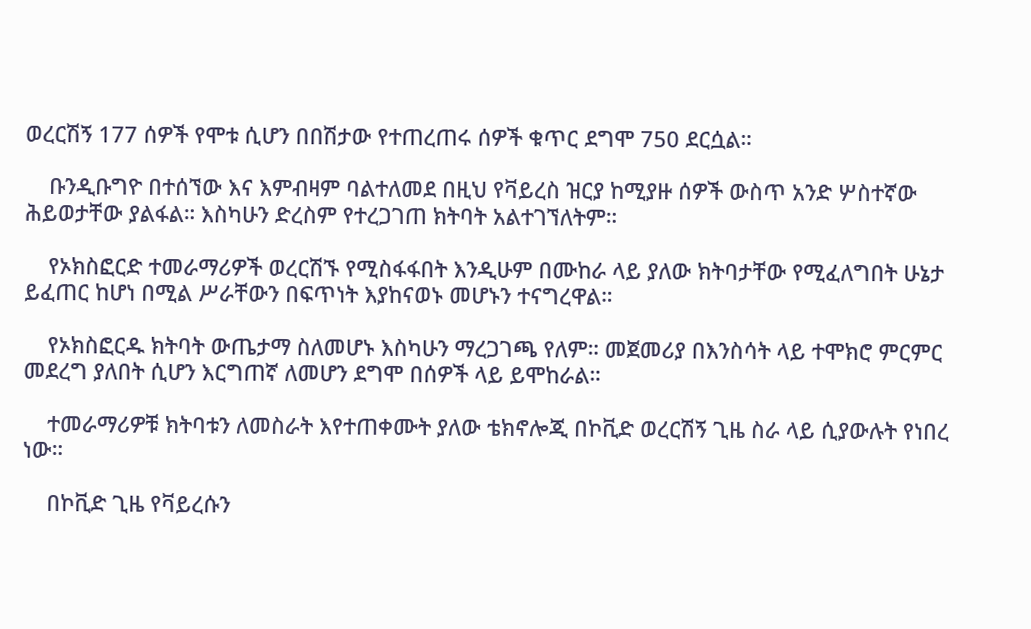ወረርሽኝ 177 ሰዎች የሞቱ ሲሆን በበሽታው የተጠረጠሩ ሰዎች ቁጥር ደግሞ 750 ደርሷል።

    ቡንዲቡግዮ በተሰኘው እና እምብዛም ባልተለመደ በዚህ የቫይረስ ዝርያ ከሚያዙ ሰዎች ውስጥ አንድ ሦስተኛው ሕይወታቸው ያልፋል። እስካሁን ድረስም የተረጋገጠ ክትባት አልተገኘለትም።

    የኦክስፎርድ ተመራማሪዎች ወረርሽኙ የሚስፋፋበት እንዲሁም በሙከራ ላይ ያለው ክትባታቸው የሚፈለግበት ሁኔታ ይፈጠር ከሆነ በሚል ሥራቸውን በፍጥነት እያከናወኑ መሆኑን ተናግረዋል።

    የኦክስፎርዱ ክትባት ውጤታማ ስለመሆኑ እስካሁን ማረጋገጫ የለም። መጀመሪያ በእንስሳት ላይ ተሞክሮ ምርምር መደረግ ያለበት ሲሆን እርግጠኛ ለመሆን ደግሞ በሰዎች ላይ ይሞከራል።

    ተመራማሪዎቹ ክትባቱን ለመስራት እየተጠቀሙት ያለው ቴክኖሎጂ በኮቪድ ወረርሽኝ ጊዜ ስራ ላይ ሲያውሉት የነበረ ነው።

    በኮቪድ ጊዜ የቫይረሱን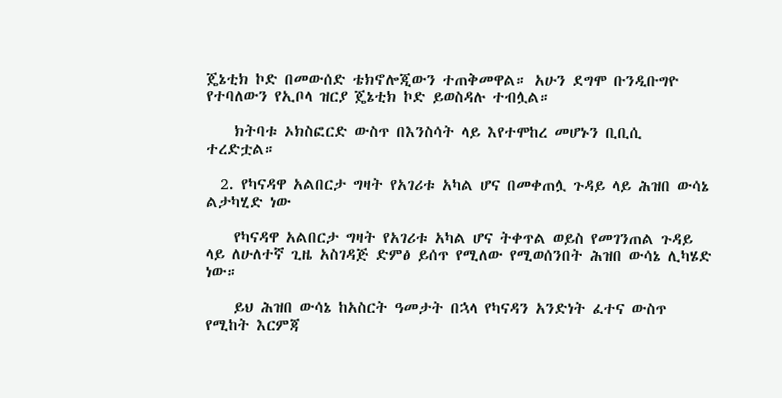ጄኔቲክ ኮድ በመውሰድ ቴክኖሎጂውን ተጠቅመዋል። አሁን ደግሞ ቡንዲቡግዮ የተባለውን የኢቦላ ዝርያ ጄኔቲክ ኮድ ይወስዳሉ ተብሏል።

    ክትባቱ ኦክስፎርድ ውስጥ በእንስሳት ላይ እየተሞከረ መሆኑን ቢቢሲ ተረድቷል።

  2. የካናዳዋ አልበርታ ግዛት የአገሪቱ አካል ሆና በመቀጠሏ ጉዳይ ላይ ሕዝበ ውሳኔ ልታካሂድ ነው

    የካናዳዋ አልበርታ ግዛት የአገሪቱ አካል ሆና ትቀጥል ወይስ የመገንጠል ጉዳይ ላይ ለሁለተኛ ጊዜ አስገዳጅ ድምፅ ይሰጥ የሚለው የሚወሰንበት ሕዝበ ውሳኔ ሊካሄድ ነው።

    ይህ ሕዝበ ውሳኔ ከአስርት ዓመታት በኋላ የካናዳን አንድነት ፈተና ውስጥ የሚከት እርምጃ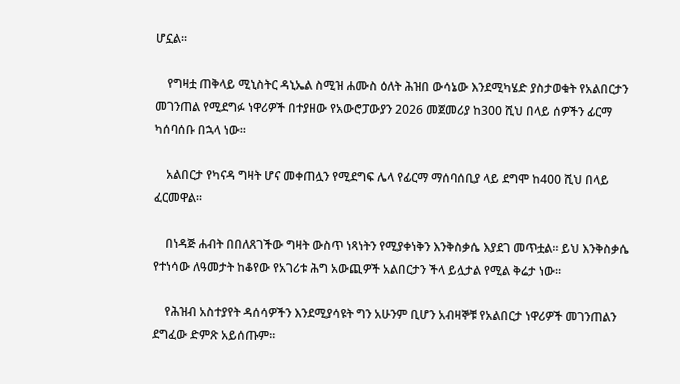ሆኗል።

    የግዛቷ ጠቅላይ ሚኒስትር ዳኒኤል ስሚዝ ሐሙስ ዕለት ሕዝበ ውሳኔው እንደሚካሄድ ያስታወቁት የአልበርታን መገንጠል የሚደግፉ ነዋሪዎች በተያዘው የአውሮፓውያን 2026 መጀመሪያ ከ300 ሺህ በላይ ሰዎችን ፊርማ ካሰባሰቡ በኋላ ነው።

    አልበርታ የካናዳ ግዛት ሆና መቀጠሏን የሚደግፍ ሌላ የፊርማ ማሰባሰቢያ ላይ ደግሞ ከ400 ሺህ በላይ ፈርመዋል።

    በነዳጅ ሐብት በበለጸገችው ግዛት ውስጥ ነጻነትን የሚያቀነቅን እንቅስቃሴ እያደገ መጥቷል። ይህ እንቅስቃሴ የተነሳው ለዓመታት ከቆየው የአገሪቱ ሕግ አውጪዎች አልበርታን ችላ ይሏታል የሚል ቅሬታ ነው።

    የሕዝብ አስተያየት ዳሰሳዎችን እንደሚያሳዩት ግን አሁንም ቢሆን አብዛኞቹ የአልበርታ ነዋሪዎች መገንጠልን ደግፈው ድምጽ አይሰጡም።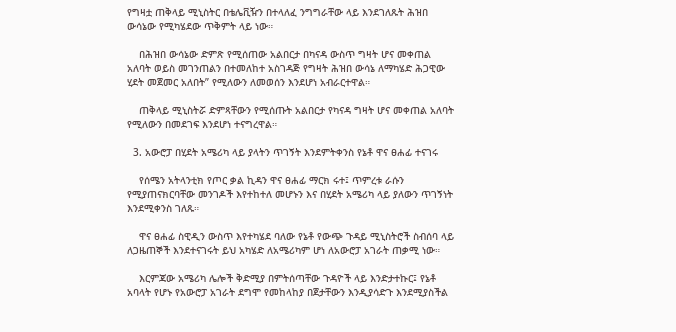የግዛቷ ጠቅላይ ሚኒስትር በቴሌቪዥን በተላለፈ ንግግራቸው ላይ እንደገለጹት ሕዝበ ውሳኔው የሚካሄደው ጥቅምት ላይ ነው።

    በሕዝበ ውሳኔው ድምጽ የሚሰጠው አልበርታ በካናዳ ውስጥ ግዛት ሆና መቀጠል አለባት ወይስ መገንጠልን በተመለከተ አስገዳጅ የግዛት ሕዝበ ውሳኔ ለማካሄድ ሕጋዊው ሂደት መጀመር አለበት” የሚለውን ለመወሰን እንደሆነ አብራርተዋል።

    ጠቅላይ ሚኒስትሯ ድምጻቸውን የሚሰጡት አልበርታ የካናዳ ግዛት ሆና መቀጠል አለባት የሚለውን በመደገፍ እንደሆነ ተናግረዋል።

  3. አውሮፓ በሂደት አሜሪካ ላይ ያላትን ጥገኝት እንደምትቀንስ የኔቶ ዋና ፀሐፊ ተናገሩ

    የሰሜን አትላንቲክ የጦር ቃል ኪዳን ዋና ፀሐፊ ማርክ ሩተ፤ ጥምረቱ ራሱን የሚያጠናክርባቸው መንገዶች እየተከተለ መሆኑን እና በሂደት አሜሪካ ላይ ያለውን ጥገኝነት እንደሚቀንስ ገለጹ።

    ዋና ፀሐፊ ስዊዲን ውስጥ እየተካሄደ ባለው የኔቶ የውጭ ጉዳይ ሚኒስትሮች ስብሰባ ላይ ለጋዜጠኞች እንደተናገሩት ይህ አካሄድ ለአሜሪካም ሆነ ለአውሮፓ አገራት ጠቃሚ ነው።

    እርምጃው አሜሪካ ሌሎች ቅድሚያ በምትሰጣቸው ጉዳዮች ላይ እንድታተኩር፤ የኔቶ አባላት የሆኑ የአውሮፓ አገራት ደግሞ የመከላከያ በጀታቸውን እንዲያሳድጉ እንደሚያስችል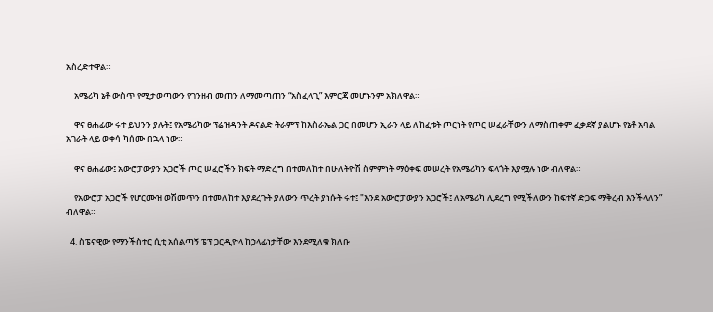አስረድተዋል።

    አሜሪካ ኔቶ ውስጥ የሚታወጣውን የገንዘብ መጠን ለማመጣጠን “አስፈላጊ” እምርጃ መሆኑንም አክለዋል።

    ዋና ፀሐፊው ሩተ ይህንን ያሉት፤ የአሜሪካው ፕሬዝዳንት ዶናልድ ትራምፕ ከእስራኤል ጋር በመሆን ኢራን ላይ ለከፈቱት ጦርነት የጦር ሠፈራቸውን ለማስጠቀም ፈቃደኛ ያልሆኑ የኔቶ አባል አገራት ላይ ወቀሳ ካሰሙ በኋላ ነው።

    ዋና ፀሐፊው፤ አውሮፓውያን አጋሮች ጦር ሠፈሮችን ክፍት ማድረግ በተመለከተ በሁለትዮሽ ስምምነት ማዕቀፍ መሠረት የአሜሪካን ፍላጎት እያሟሉ ነው ብለዋል።

    የአውሮፓ አጋሮች የሆርሙዝ ወሽመጥን በተመለከተ እያደረጉት ያለውን ጥረት ያነሱት ሩተ፤ "እንደ አውሮፓውያን አጋሮች፤ ለአሜሪካ ሊደረግ የሚችለውን ከፍተኛ ድጋፍ ማቅረብ እንችላለን” ብለዋል።

  4. ስፔናዊው የማንችስተር ሲቲ አሰልጣኝ ፔፕ ጋርዲዮላ ከኃላፊነታቸው እንደሚለቁ ክለቡ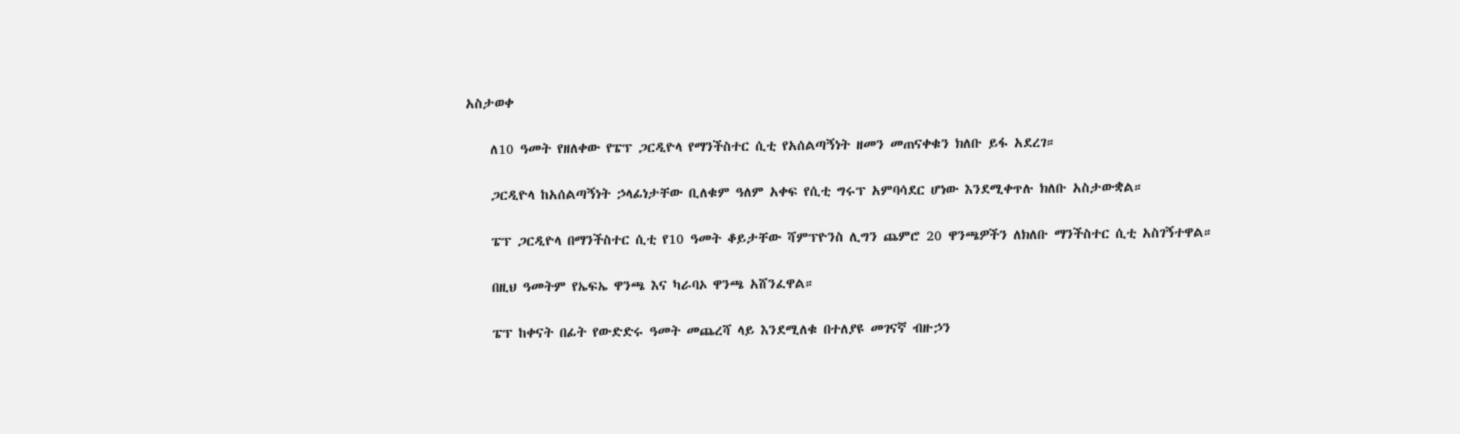አስታወቀ

    ለ10 ዓመት የዘለቀው የፔፕ ጋርዲዮላ የማንችስተር ሲቲ የአሰልጣኝነት ዘመን መጠናቀቁን ክለቡ ይፋ አደረገ።

    ጋርዲዮላ ከአሰልጣኝነት ኃላፊነታቸው ቢለቁም ዓለም አቀፍ የሲቲ ግሩፕ አምባሳደር ሆነው እንደሚቀጥሉ ክለቡ አስታውቋል።

    ፔፕ ጋርዲዮላ በማንችስተር ሲቲ የ10 ዓመት ቆይታቸው ሻምፕዮንስ ሊግን ጨምሮ 20 ዋንጫዎችን ለክለቡ ማንችስተር ሲቲ አስገኝተዋል።

    በዚህ ዓመትም የኤፍኤ ዋንጫ እና ካራባኦ ዋንጫ አሸንፈዋል።

    ፔፕ ከቀናት በፊት የውድድሩ ዓመት መጨረሻ ላይ እንደሚለቁ በተለያዩ መገናኛ ብዙኃን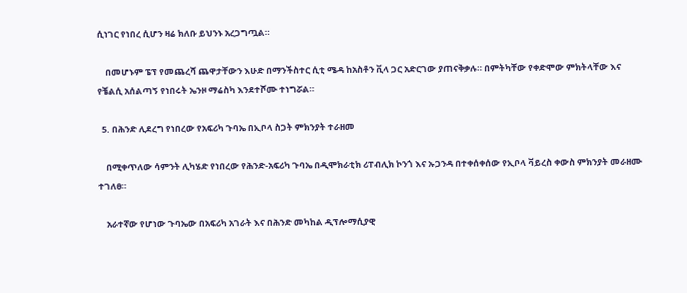ሲነገር የነበረ ሲሆን ዛሬ ክለቡ ይህንኑ አረጋግጧል።

    በመሆኑም ፔፕ የመጨረሻ ጨዋታቸውን እሁድ በማንችስተር ሲቲ ሜዳ ከአስቶን ቪላ ጋር አድርገው ያጠናቅቃሉ። በምትካቸው የቀድሞው ምክትላቸው እና የቼልሲ አሰልጣኝ የነበሩት ኤንዞ ማሬስካ እንደተሾሙ ተነግሯል።

  5. በሕንድ ሊደረግ የነበረው የአፍሪካ ጉባኤ በኢቦላ ስጋት ምክንያት ተራዘመ

    በሚቀጥለው ሳምንት ሊካሄድ የነበረው የሕንድ-አፍሪካ ጉባኤ በዲሞክራቲክ ሪፐብሊክ ኮንጎ እና ኡጋንዳ በተቀሰቀሰው የኢቦላ ቫይረስ ቀውስ ምክንያት መራዘሙ ተገለፀ።

    አራተኛው የሆነው ጉባኤው በአፍሪካ አገራት እና በሕንድ መካከል ዲፕሎማሲያዊ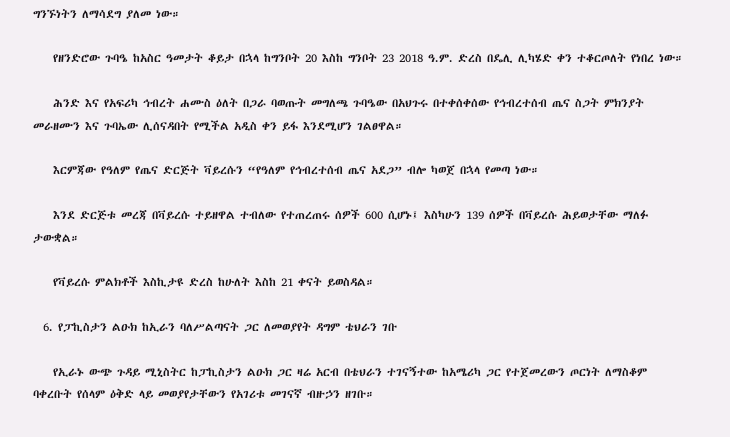ግንኙነትን ለማሳደግ ያለመ ነው።

    የዘንድሮው ጉባዔ ከአስር ዓመታት ቆይታ በኋላ ከግንቦት 20 እስከ ግንቦት 23 2018 ዓ.ም. ድረስ በዴሊ ሊካሄድ ቀን ተቆርጦለት የነበረ ነው።

    ሕንድ እና የአፍሪካ ኅብረት ሐሙስ ዕለት በጋራ ባወጡት መግለጫ ጉባዔው በአህጉሩ በተቀሰቀሰው የኅብረተሰብ ጤና ስጋት ምክንያት መራዘሙን እና ጉባኤው ሊሰናዳበት የሚችል አዲስ ቀን ይፋ እንደሚሆን ገልፀዋል።

    እርምጃው የዓለም የጤና ድርጅት ቫይረሱን “የዓለም የኅብረተሰብ ጤና አደጋ” ብሎ ካወጀ በኋላ የመጣ ነው።

    እንደ ድርጅቱ መረጃ በቫይረሱ ተይዘዋል ተብለው የተጠረጠሩ ሰዎች 600 ሲሆኑ፤ እስካሁን 139 ሰዎች በቫይረሱ ሕይወታቸው ማለፉ ታውቋል።

    የቫይረሱ ምልክቶች እስኪታዩ ድረስ ከሁለት እስከ 21 ቀናት ይወስዳል።

  6. የፓኪስታን ልዑክ ከኢራን ባለሥልጣናት ጋር ለመወያየት ዳግም ቴህራን ገቡ

    የኢራኑ ውጭ ጉዳይ ሚኒስትር ከፓኪስታን ልዑክ ጋር ዛሬ አርብ በቴህራን ተገናኝተው ከአሜሪካ ጋር የተጀመረውን ጦርነት ለማስቆም ባቀረቡት የሰላም ዕቅድ ላይ መወያየታቸውን የአገሪቱ መገናኛ ብዙኃን ዘገቡ።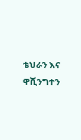ቴህራን እና ዋሺንግተን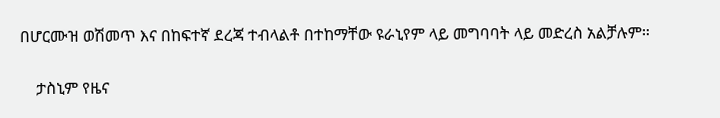በሆርሙዝ ወሽመጥ እና በከፍተኛ ደረጃ ተብላልቶ በተከማቸው ዩራኒየም ላይ መግባባት ላይ መድረስ አልቻሉም።

    ታስኒም የዜና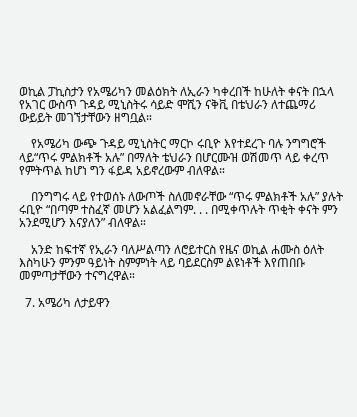ወኪል ፓኪስታን የአሜሪካን መልዕክት ለኢራን ካቀረበች ከሁለት ቀናት በኋላ የአገር ውስጥ ጉዳይ ሚኒስትሩ ሳይድ ሞሺን ናቅቪ በቴህራን ለተጨማሪ ውይይት መገኘታቸውን ዘግቧል።

    የአሜሪካ ውጭ ጉዳይ ሚኒስትር ማርኮ ሩቢዮ እየተደረጉ ባሉ ንግግሮች ላይ“ጥሩ ምልክቶች አሉ” በማለት ቴህራን በሆርሙዝ ወሽመጥ ላይ ቀረጥ የምትጥል ከሆነ ግን ፋይዳ አይኖረውም ብለዋል።

    በንግግሩ ላይ የተወሰኑ ለውጦች ስለመኖራቸው “ጥሩ ምልክቶች አሉ” ያሉት ሩቢዮ “በጣም ተስፈኛ መሆን አልፈልግም. . . በሚቀጥሉት ጥቂት ቀናት ምን አንደሚሆን እናያለን” ብለዋል።

    አንድ ከፍተኛ የኢራን ባለሥልጣን ለሮይተርስ የዜና ወኪል ሐሙስ ዕለት እስካሁን ምንም ዓይነት ስምምነት ላይ ባይደርስም ልዩነቶች እየጠበቡ መምጣታቸውን ተናግረዋል።

  7. አሜሪካ ለታይዋን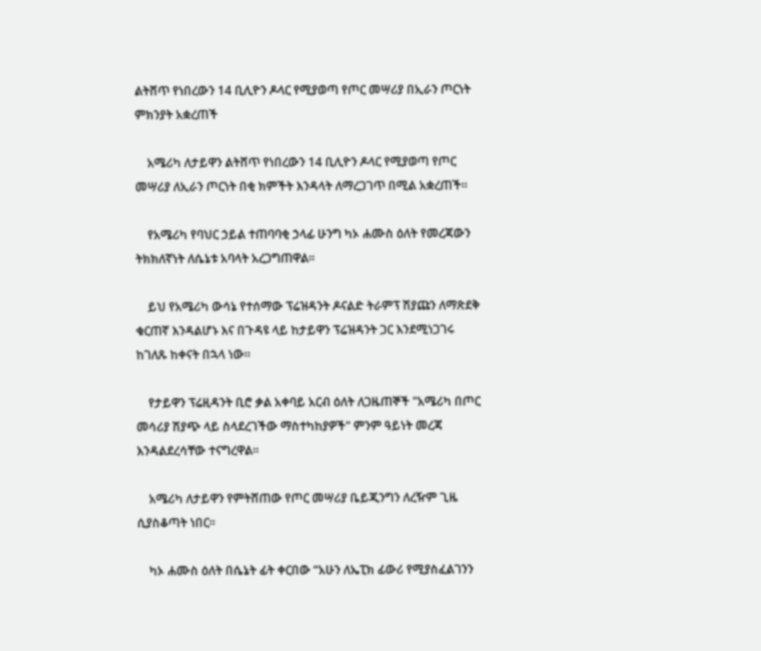ልትሸጥ የነበረውን 14 ቢሊዮን ዶላር የሚያወጣ የጦር መሣሪያ በኢራን ጦርነት ምክንያት አቋረጠች

    አሜሪካ ለታይዋን ልትሸጥ የነበረውን 14 ቢሊዮን ዶላር የሚያወጣ የጦር መሣሪያ ለኢራን ጦርነት በቂ ክምችት እንዳላት ለማረጋገጥ በሚል አቋረጠች።

    የአሜሪካ የባህር ኃይል ተጠባባቂ ኃላፊ ሁንግ ካኦ ሐሙስ ዕለት የመረጃውን ትክክለኛነት ለሴኔቱ አባላት አረጋግጠዋል።

    ይህ የአሜሪካ ውሳኔ የተሰማው ፕሬዝዳንት ዶናልድ ትራምፕ ሽያጩን ለማጽደቅ ቁርጠኛ እንዳልሆኑ እና በጉዳዩ ላይ ከታይዋን ፕሬዝዳንት ጋር እንደሚነጋገሩ ከገለጹ ከቀናት በኋላ ነው።

    የታይዋን ፕሬዚዳንት ቢሮ ቃል አቀባይ አርብ ዕለት ለጋዜጠኞች "አሜሪካ በጦር መሳሪያ ሽያጭ ላይ ስላደረገችው ማስተካከያዎች" ምንም ዓይነት መረጃ እንዳልደረሳቸው ተናግረዋል።

    አሜሪካ ለታይዋን የምትሸጠው የጦር መሣሪያ ቤይጂንግን ለረዥም ጊዜ ሲያስቆጣት ነበር።

    ካኦ ሐሙስ ዕለት በሴኔት ፊት ቀርበው “አሁን ለኤፒክ ፊውሪ የሚያስፈልገንን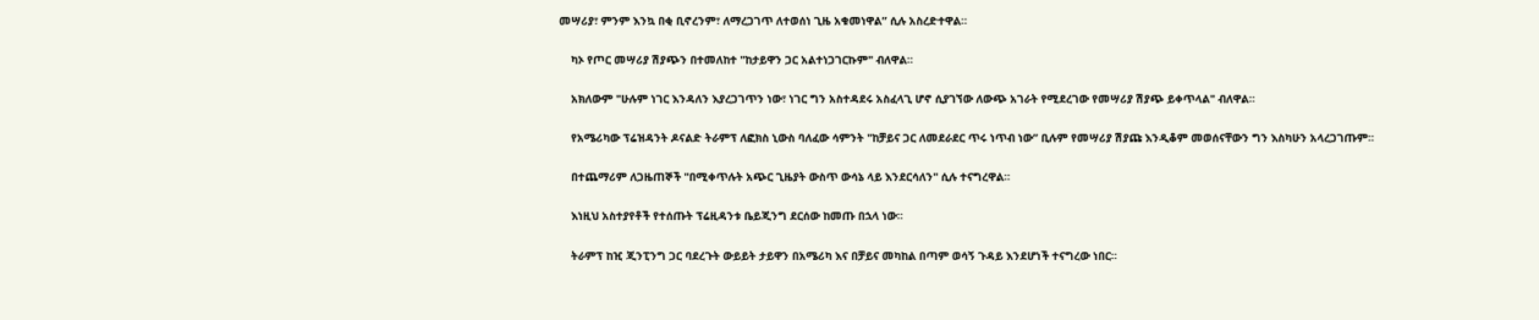መሣሪያ፣ ምንም እንኳ በቂ ቢኖረንም፣ ለማረጋገጥ ለተወሰነ ጊዜ አቁመነዋል” ሲሉ አስረድተዋል።

    ካኦ የጦር መሣሪያ ሽያጭን በተመለከተ "ከታይዋን ጋር አልተነጋገርኩም" ብለዋል።

    አክለውም "ሁሉም ነገር እንዳለን እያረጋገጥን ነው፣ ነገር ግን አስተዳደሩ አስፈላጊ ሆኖ ሲያገኘው ለውጭ አገራት የሚደረገው የመሣሪያ ሽያጭ ይቀጥላል" ብለዋል።

    የአሜሪካው ፕሬዝዳንት ዶናልድ ትራምፕ ለፎክስ ኒውስ ባለፈው ሳምንት "ከቻይና ጋር ለመደራደር ጥሩ ነጥብ ነው” ቢሉም የመሣሪያ ሽያጩ እንዲቆም መወሰናቸውን ግን እስካሁን አላረጋገጡም።

    በተጨማሪም ለጋዜጠኞች "በሚቀጥሉት አጭር ጊዜያት ውስጥ ውሳኔ ላይ እንደርሳለን" ሲሉ ተናግረዋል።

    እነዚህ አስተያየቶች የተሰጡት ፕሬዚዳንቱ ቤይጂንግ ደርሰው ከመጡ በኋላ ነው።

    ትራምፕ ከዢ ጂንፒንግ ጋር ባደረጉት ውይይት ታይዋን በአሜሪካ እና በቻይና መካከል በጣም ወሳኝ ጉዳይ እንደሆነች ተናግረው ነበር።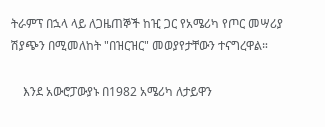ትራምፕ በኋላ ላይ ለጋዜጠኞች ከዢ ጋር የአሜሪካ የጦር መሣሪያ ሽያጭን በሚመለከት "በዝርዝር" መወያየታቸውን ተናግረዋል።

    እንደ አውሮፓውያኑ በ1982 አሜሪካ ለታይዋን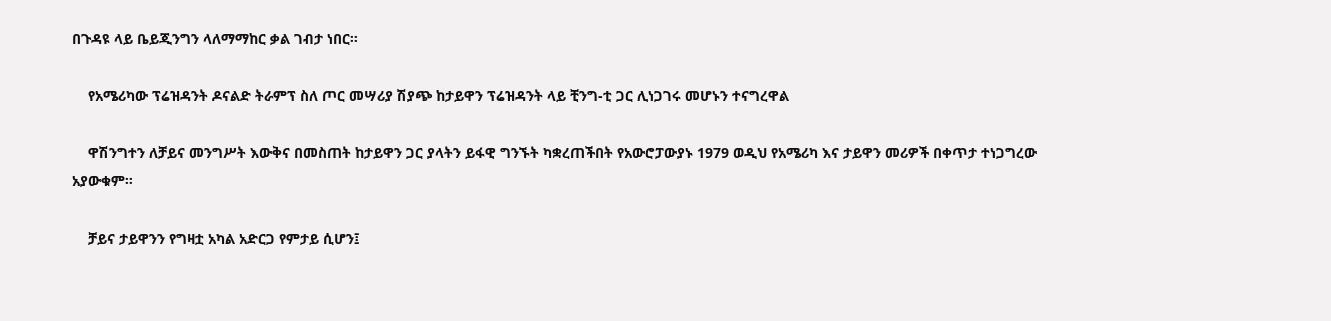በጉዳዩ ላይ ቤይጂንግን ላለማማከር ቃል ገብታ ነበር።

    የአሜሪካው ፕሬዝዳንት ዶናልድ ትራምፕ ስለ ጦር መሣሪያ ሽያጭ ከታይዋን ፕሬዝዳንት ላይ ቺንግ-ቲ ጋር ሊነጋገሩ መሆኑን ተናግረዋል

    ዋሽንግተን ለቻይና መንግሥት እውቅና በመስጠት ከታይዋን ጋር ያላትን ይፋዊ ግንኙት ካቋረጠችበት የአውሮፓውያኑ 1979 ወዲህ የአሜሪካ እና ታይዋን መሪዎች በቀጥታ ተነጋግረው አያውቁም።

    ቻይና ታይዋንን የግዛቷ አካል አድርጋ የምታይ ሲሆን፤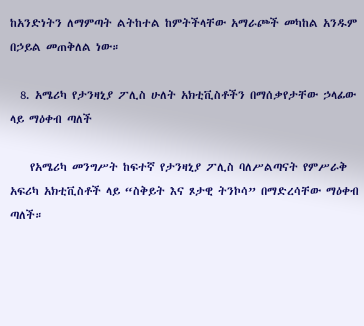ከአንድነትን ለማምጣት ልትከተል ከምትችላቸው አማራጮች መካከል አንዱም በኃይል መጠቅለል ነው።

  8. አሜሪካ የታንዛኒያ ፖሊስ ሁለት አክቲቪስቶችን በማሰቃየታቸው ኃላፊው ላይ ማዕቀብ ጣለች

    የአሜሪካ መንግሥት ከፍተኛ የታንዛኒያ ፖሊስ ባለሥልጣናት የምሥራቅ አፍሪካ አክቲቪስቶች ላይ “ስቅይት እና ጾታዊ ትንኮሳ” በማድረሳቸው ማዕቀብ ጣለች።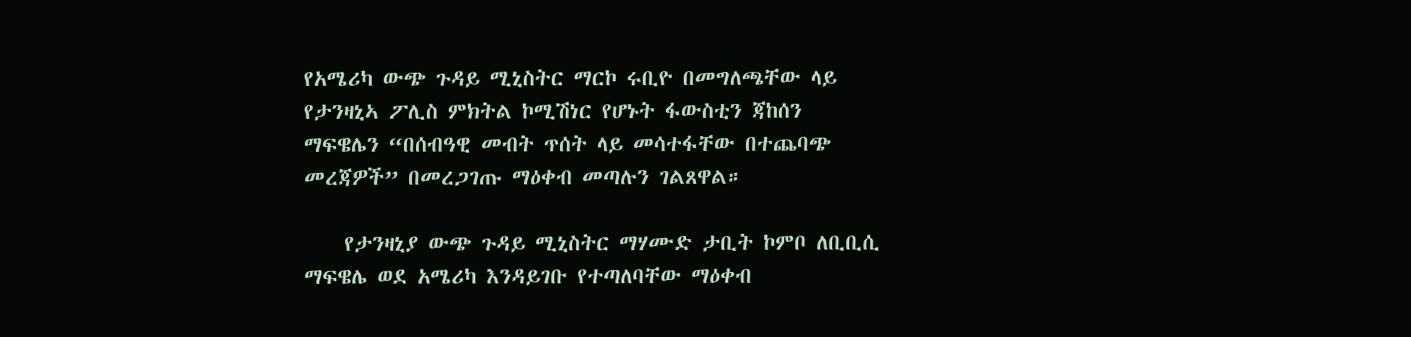የአሜሪካ ውጭ ጉዳይ ሚኒስትር ማርኮ ሩቢዮ በመግለጫቸው ላይ የታንዛኒኣ ፖሊስ ምክትል ኮሚሽነር የሆኑት ፋውስቲን ጃከሰን ማፍዌሌን “በሰብዓዊ መብት ጥሰት ላይ መሳተፋቸው በተጨባጭ መረጃዎች” በመረጋገጡ ማዕቀብ መጣሉን ገልጸዋል።

    የታንዛኒያ ውጭ ጉዳይ ሚኒስትር ማሃሙድ ታቢት ኮምቦ ለቢቢሲ ማፍዌሌ ወደ አሜሪካ እንዳይገቡ የተጣለባቸው ማዕቀብ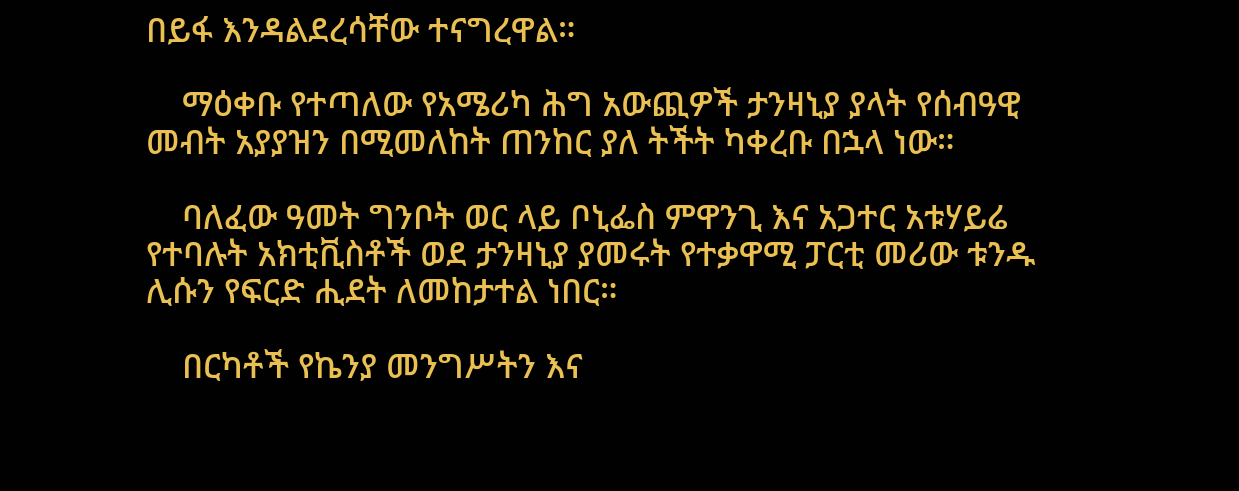በይፋ እንዳልደረሳቸው ተናግረዋል።

    ማዕቀቡ የተጣለው የአሜሪካ ሕግ አውጪዎች ታንዛኒያ ያላት የሰብዓዊ መብት አያያዝን በሚመለከት ጠንከር ያለ ትችት ካቀረቡ በኋላ ነው።

    ባለፈው ዓመት ግንቦት ወር ላይ ቦኒፌስ ምዋንጊ እና አጋተር አቱሃይሬ የተባሉት አክቲቪስቶች ወደ ታንዛኒያ ያመሩት የተቃዋሚ ፓርቲ መሪው ቱንዱ ሊሱን የፍርድ ሒደት ለመከታተል ነበር።

    በርካቶች የኬንያ መንግሥትን እና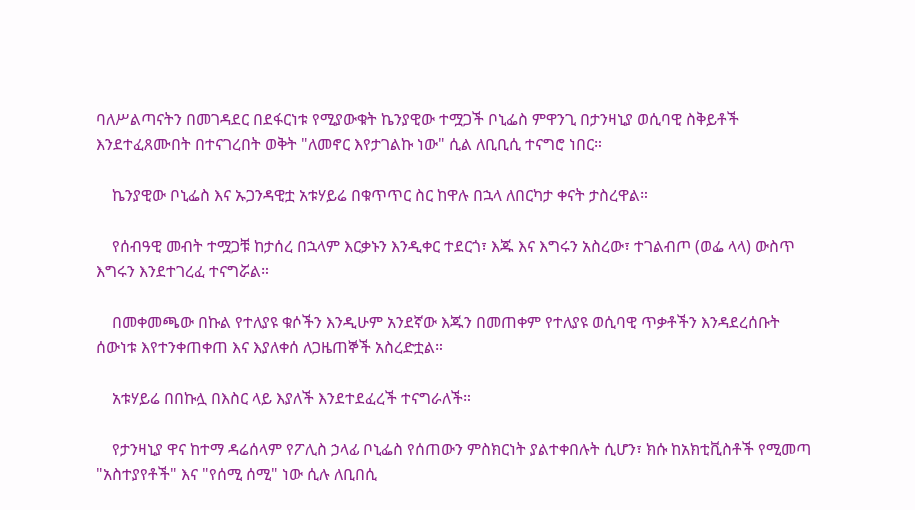ባለሥልጣናትን በመገዳደር በደፋርነቱ የሚያውቁት ኬንያዊው ተሟጋች ቦኒፌስ ምዋንጊ በታንዛኒያ ወሲባዊ ስቅይቶች እንደተፈጸሙበት በተናገረበት ወቅት "ለመኖር እየታገልኩ ነው" ሲል ለቢቢሲ ተናግሮ ነበር።

    ኬንያዊው ቦኒፌስ እና ኡጋንዳዊቷ አቱሃይሬ በቁጥጥር ስር ከዋሉ በኋላ ለበርካታ ቀናት ታስረዋል።

    የሰብዓዊ መብት ተሟጋቹ ከታሰረ በኋላም እርቃኑን እንዲቀር ተደርጎ፣ እጁ እና እግሩን አስረው፣ ተገልብጦ (ወፌ ላላ) ውስጥ እግሩን እንደተገረፈ ተናግሯል።

    በመቀመጫው በኩል የተለያዩ ቁሶችን እንዲሁም አንደኛው እጁን በመጠቀም የተለያዩ ወሲባዊ ጥቃቶችን እንዳደረሰቡት ሰውነቱ እየተንቀጠቀጠ እና እያለቀሰ ለጋዜጠኞች አስረድቷል።

    አቱሃይሬ በበኩሏ በእስር ላይ እያለች እንደተደፈረች ተናግራለች።

    የታንዛኒያ ዋና ከተማ ዳሬሰላም የፖሊስ ኃላፊ ቦኒፌስ የሰጠውን ምስክርነት ያልተቀበሉት ሲሆን፣ ክሱ ከአክቲቪስቶች የሚመጣ "አስተያየቶች" እና "የሰሚ ሰሚ" ነው ሲሉ ለቢበሲ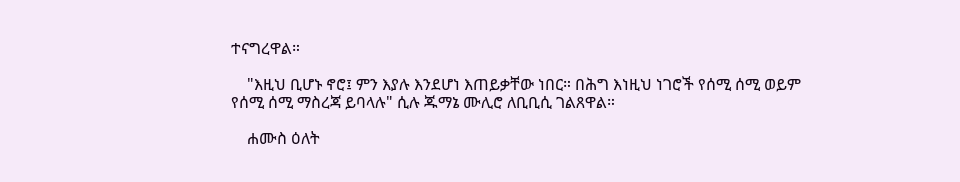ተናግረዋል።

    "እዚህ ቢሆኑ ኖሮ፤ ምን እያሉ እንደሆነ እጠይቃቸው ነበር። በሕግ እነዚህ ነገሮች የሰሚ ሰሚ ወይም የሰሚ ሰሚ ማስረጃ ይባላሉ" ሲሉ ጁማኔ ሙሊሮ ለቢቢሲ ገልጸዋል።

    ሐሙስ ዕለት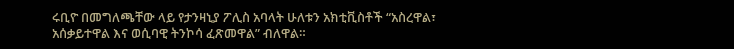ሩቢዮ በመግለጫቸው ላይ የታንዛኒያ ፖሊስ አባላት ሁለቱን አክቲቪስቶች “አስረዋል፣ አሰቃይተዋል እና ወሲባዊ ትንኮሳ ፈጽመዋል” ብለዋል።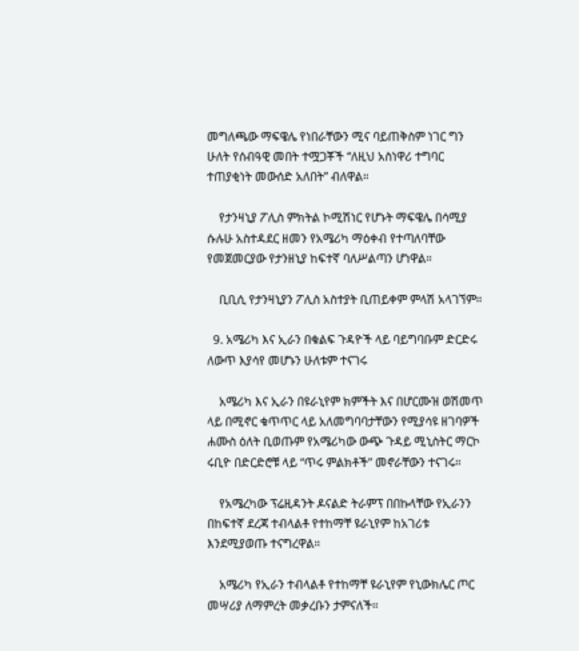መግለጫው ማፍዌሌ የነበራቸውን ሚና ባይጠቅስም ነገር ግን ሁለት የሰብዓዊ መበት ተሟጋቾች “ለዚህ አስነዋሪ ተግባር ተጠያቂነት መውሰድ አለበት” ብለዋል።

    የታንዛኒያ ፖሊስ ምክትል ኮሚሽነር የሆኑት ማፍዌሌ በሳሚያ ሱሉሁ አስተዳደር ዘመን የአሜሪካ ማዕቀብ የተጣለባቸው የመጀመርያው የታንዘኒያ ከፍተኛ ባለሥልጣን ሆነዋል።

    ቢቢሲ የታንዛኒያን ፖሊስ አስተያት ቢጠይቀም ምላሽ አላገኘም።

  9. አሜሪካ እና ኢራን በቁልፍ ጉዳዮች ላይ ባይግባቡም ድርድሩ ለውጥ እያሳየ መሆኑን ሁለቱም ተናገሩ

    አሜሪካ እና ኢራን በዩራኒየም ክምችት እና በሆርሙዝ ወሽመጥ ላይ በሚኖር ቁጥጥር ላይ አለመግባባታቸውን የሚያሳዩ ዘገባዎች ሐሙስ ዕለት ቢወጡም የአሜሪካው ውጭ ጉዳይ ሚኒስትር ማርኮ ሩቢዮ በድርድሮቹ ላይ “ጥሩ ምልክቶች” መኖራቸውን ተናገሩ።

    የአሜረካው ፕሬዚዳንት ዶናልድ ትራምፕ በበኩላቸው የኢራንን በከፍተኛ ደረጃ ተብላልቶ የተከማቸ ዩራኒየም ከአገሪቱ እንደሚያወጡ ተናግረዋል።

    አሜሪካ የኢራን ተብላልቶ የተከማቸ ዩራኒየም የኒውክሌር ጦር መሣሪያ ለማምረት መቃረቡን ታምናለች።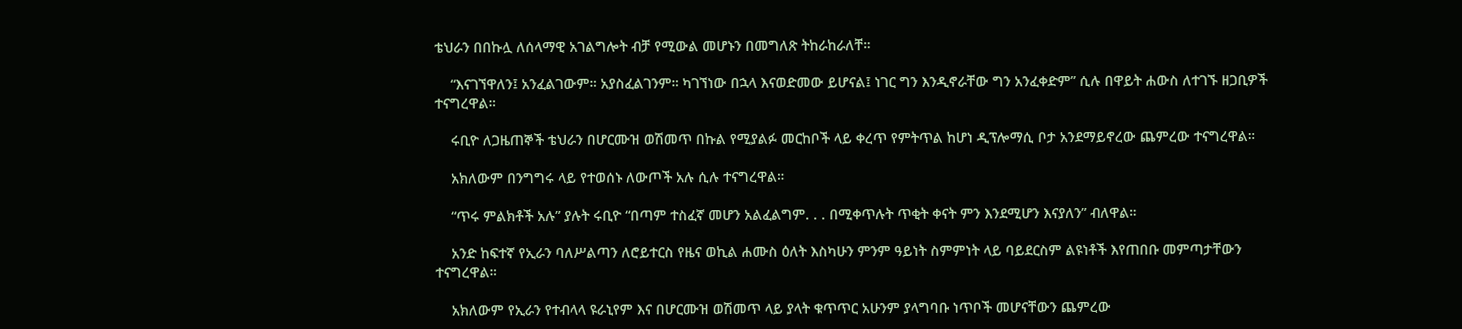ቴህራን በበኩሏ ለሰላማዊ አገልግሎት ብቻ የሚውል መሆኑን በመግለጽ ትከራከራለቸ።

    “እናገኘዋለን፤ አንፈልገውም። አያስፈልገንም። ካገኘነው በኋላ እናወድመው ይሆናል፤ ነገር ግን እንዲኖራቸው ግን አንፈቀድም” ሲሉ በዋይት ሐውስ ለተገኙ ዘጋቢዎች ተናግረዋል።

    ሩቢዮ ለጋዜጠኞች ቴህራን በሆርሙዝ ወሽመጥ በኩል የሚያልፉ መርከቦች ላይ ቀረጥ የምትጥል ከሆነ ዲፕሎማሲ ቦታ አንደማይኖረው ጨምረው ተናግረዋል።

    አክለውም በንግግሩ ላይ የተወሰኑ ለውጦች አሉ ሲሉ ተናግረዋል።

    “ጥሩ ምልክቶች አሉ” ያሉት ሩቢዮ “በጣም ተስፈኛ መሆን አልፈልግም. . . በሚቀጥሉት ጥቂት ቀናት ምን እንደሚሆን እናያለን” ብለዋል።

    አንድ ከፍተኛ የኢራን ባለሥልጣን ለሮይተርስ የዜና ወኪል ሐሙስ ዕለት እስካሁን ምንም ዓይነት ስምምነት ላይ ባይደርስም ልዩነቶች እየጠበቡ መምጣታቸውን ተናግረዋል።

    አክለውም የኢራን የተብላላ ዩራኒየም እና በሆርሙዝ ወሽመጥ ላይ ያላት ቁጥጥር አሁንም ያላግባቡ ነጥቦች መሆናቸውን ጨምረው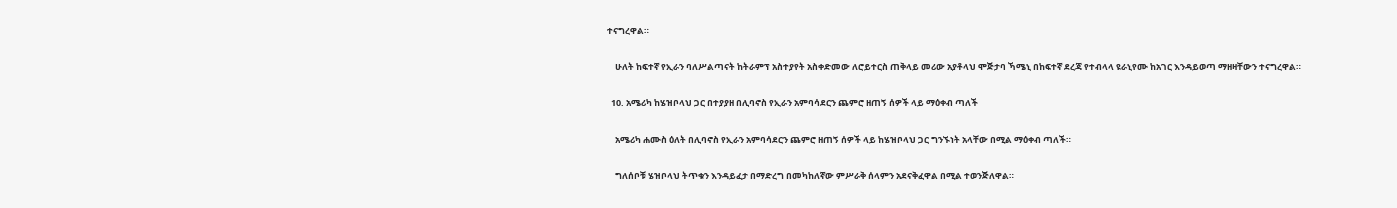ተናግረዋል።

    ሁለት ከፍተኛ የኢራን ባለሥልጣናት ከትራምፕ አስተያየት አስቀድመው ለሮይተርስ ጠቅላይ መሪው አያቶላህ ሞጅታባ ኻሜኒ በከፍተኛ ደረጃ የተብላላ ዩራኒየሙ ከአገር እንዳይወጣ ማዘዛቸውን ተናግረዋል።

  10. አሜሪካ ከሄዝቦላህ ጋር በተያያዘ በሊባኖስ የኢራን አምባሳደርን ጨምሮ ዘጠኝ ሰዎች ላይ ማዕቀብ ጣለች

    አሜሪካ ሐሙስ ዕለት በሊባኖስ የኢራን አምባሳደርን ጨምሮ ዘጠኝ ሰዎች ላይ ከሄዝቦላህ ጋር ግንኙነት አላቸው በሚል ማዕቀብ ጣለች።

    ግለሰቦቹ ሄዝቦላህ ትጥቁን እንዳይፈታ በማድረግ በመካከለኛው ምሥራቅ ሰላምን አደናቅፈዋል በሚል ተወንጅለዋል።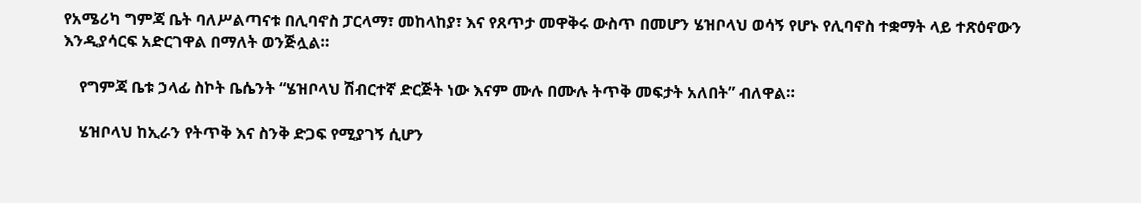የአሜሪካ ግምጃ ቤት ባለሥልጣናቱ በሊባኖስ ፓርላማ፣ መከላከያ፣ እና የጸጥታ መዋቅሩ ውስጥ በመሆን ሄዝቦላህ ወሳኝ የሆኑ የሊባኖስ ተቋማት ላይ ተጽዕኖውን እንዲያሳርፍ አድርገዋል በማለት ወንጅሏል።

    የግምጃ ቤቱ ኃላፊ ስኮት ቤሴንት “ሄዝቦላህ ሽብርተኛ ድርጅት ነው እናም ሙሉ በሙሉ ትጥቅ መፍታት አለበት” ብለዋል።

    ሄዝቦላህ ከኢራን የትጥቅ እና ስንቅ ድጋፍ የሚያገኝ ሲሆን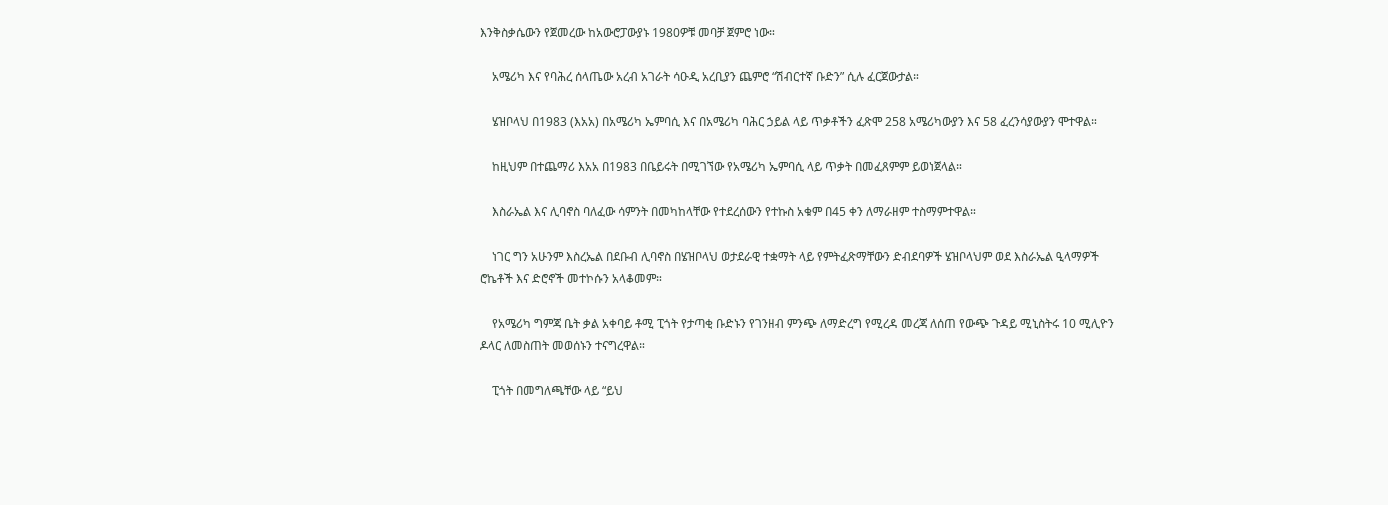እንቅስቃሴውን የጀመረው ከአውሮፓውያኑ 1980ዎቹ መባቻ ጀምሮ ነው።

    አሜሪካ እና የባሕረ ሰላጤው አረብ አገራት ሳዑዲ አረቢያን ጨምሮ “ሽብርተኛ ቡድን” ሲሉ ፈርጀውታል።

    ሄዝቦላህ በ1983 (እአአ) በአሜሪካ ኤምባሲ እና በአሜሪካ ባሕር ኃይል ላይ ጥቃቶችን ፈጽሞ 258 አሜሪካውያን እና 58 ፈረንሳያውያን ሞተዋል።

    ከዚህም በተጨማሪ እአአ በ1983 በቤይሩት በሚገኘው የአሜሪካ ኤምባሲ ላይ ጥቃት በመፈጸምም ይወነጀላል።

    እስራኤል እና ሊባኖስ ባለፈው ሳምንት በመካከላቸው የተደረሰውን የተኩስ አቁም በ45 ቀን ለማራዘም ተስማምተዋል።

    ነገር ግን አሁንም እስረኤል በደቡብ ሊባኖስ በሄዝቦላህ ወታደራዊ ተቋማት ላይ የምትፈጽማቸውን ድብደባዎች ሄዝቦላህም ወደ እስራኤል ዒላማዎች ሮኬቶች እና ድሮኖች መተኮሱን አላቆመም።

    የአሜሪካ ግምጃ ቤት ቃል አቀባይ ቶሚ ፒጎት የታጣቂ ቡድኑን የገንዘብ ምንጭ ለማድረግ የሚረዳ መረጃ ለሰጠ የውጭ ጉዳይ ሚኒስትሩ 10 ሚሊዮን ዶላር ለመስጠት መወሰኑን ተናግረዋል።

    ፒጎት በመግለጫቸው ላይ “ይህ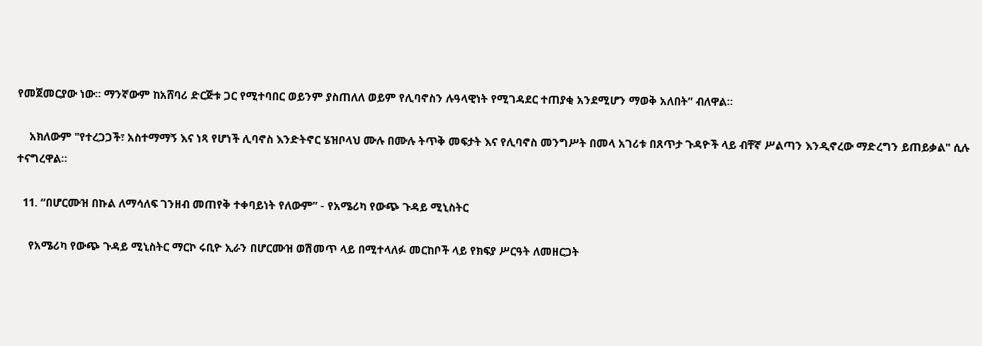የመጀመርያው ነው። ማንኛውም ከአሸባሪ ድርጅቱ ጋር የሚተባበር ወይንም ያስጠለለ ወይም የሊባኖስን ሉዓላዊነት የሚገዳደር ተጠያቂ አንደሚሆን ማወቅ አለበት” ብለዋል።

    አክለውም "የተረጋጋች፣ አስተማማኝ እና ነጻ የሆነች ሊባኖስ እንድትኖር ሄዝቦላህ ሙሉ በሙሉ ትጥቅ መፍታት እና የሊባኖስ መንግሥት በመላ አገሪቱ በጸጥታ ጉዳዮች ላይ ብቸኛ ሥልጣን እንዲኖረው ማድረግን ይጠይቃል" ሲሉ ተናግረዋል።

  11. “በሆርሙዝ በኩል ለማሳለፍ ገንዘብ መጠየቅ ተቀባይነት የለውም” - የአሜሪካ የውጭ ጉዳይ ሚኒስትር

    የአሜሪካ የውጭ ጉዳይ ሚኒስትር ማርኮ ሩቢዮ ኢራን በሆርሙዝ ወሽመጥ ላይ በሚተላለፉ መርከቦች ላይ የክፍያ ሥርዓት ለመዘርጋት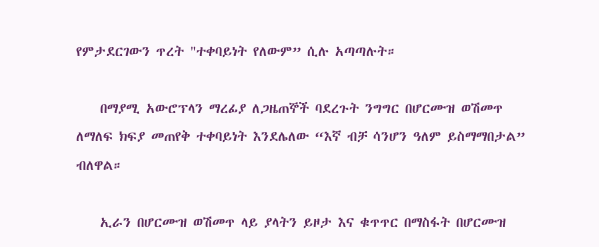የምታደርገውን ጥረት "ተቀባይነት የለውም” ሲሉ አጣጣሉት።

    በማያሚ አውሮፕላን ማረፊያ ለጋዜጠኞች ባደረጉት ንግግር በሆርሙዝ ወሽመጥ ለማለፍ ክፍያ መጠየቅ ተቀባይነት እንደሌለው “እኛ ብቻ ሳንሆን ዓለም ይስማማበታል” ብለዋል።

    ኢራን በሆርሙዝ ወሽመጥ ላይ ያላትን ይዞታ እና ቁጥጥር በማስፋት በሆርሙዝ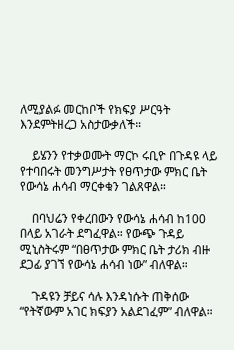ለሚያልፉ መርከቦች የክፍያ ሥርዓት እንደምትዘረጋ አስታውቃለች።

    ይሄንን የተቃወሙት ማርኮ ሩቢዮ በጉዳዩ ላይ የተባበሩት መንግሥታት የፀጥታው ምክር ቤት የውሳኔ ሐሳብ ማርቀቁን ገልጸዋል።

    በባህሬን የቀረበውን የውሳኔ ሐሳብ ከ100 በላይ አገራት ደግፈዋል። የውጭ ጉዳይ ሚኒስትሩም “በፀጥታው ምክር ቤት ታሪክ ብዙ ደጋፊ ያገኘ የውሳኔ ሐሳብ ነው” ብለዋል።

    ጉዳዩን ቻይና ሳሉ እንዳነሱት ጠቅሰው “የትኛውም አገር ክፍያን አልደገፈም” ብለዋል።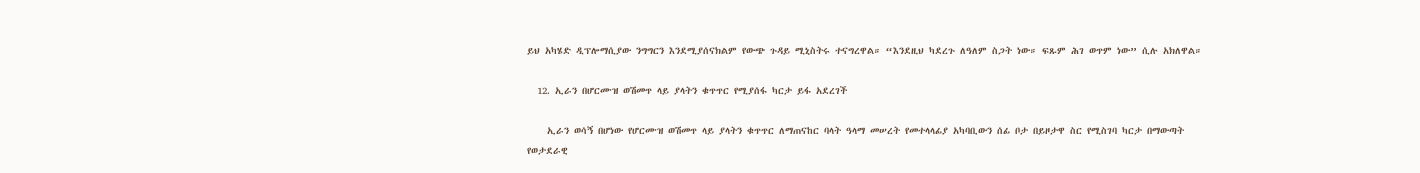ይህ አካሄድ ዲፕሎማሲያው ንግግርን እንደሚያሰናክልም የውጭ ጉዳይ ሚኒስትሩ ተናግረዋል። “እንደዚህ ካደረጉ ለዓለም ስጋት ነው። ፍጹም ሕገ ወጥም ነው” ሲሉ አክለዋል።

  12. ኢራን በሆርሙዝ ወሽመጥ ላይ ያላትን ቁጥጥር የሚያሰፋ ካርታ ይፋ አደረገች

    ኢራን ወሳኝ በሆነው የሆርሙዝ ወሽመጥ ላይ ያላትን ቁጥጥር ለማጠናከር ባላት ዓላማ መሠረት የመተላላፊያ አካባቢውን ሰፊ ቦታ በይዞታዋ ስር የሚስገባ ካርታ በማውጣት የወታደራዊ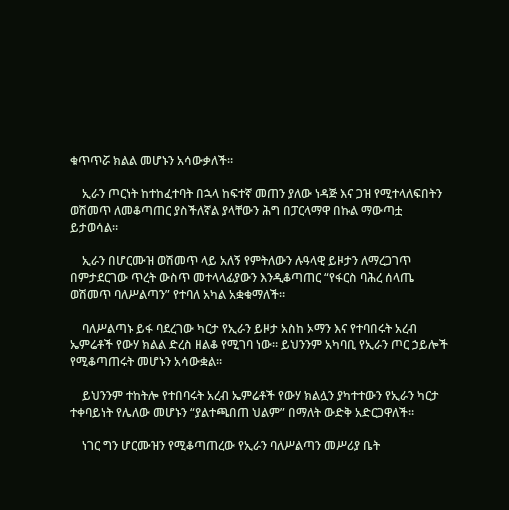ቁጥጥሯ ክልል መሆኑን አሳውቃለች።

    ኢራን ጦርነት ከተከፈተባት በኋላ ከፍተኛ መጠን ያለው ነዳጅ እና ጋዝ የሚተላለፍበትን ወሽመጥ ለመቆጣጠር ያስችለኛል ያላቸውን ሕግ በፓርላማዋ በኩል ማውጣቷ ይታወሳል።

    ኢራን በሆርሙዝ ወሽመጥ ላይ አለኝ የምትለውን ሉዓላዊ ይዞታን ለማረጋገጥ በምታደርገው ጥረት ውስጥ መተላላፊያውን እንዲቆጣጠር “የፋርስ ባሕረ ሰላጤ ወሽመጥ ባለሥልጣን” የተባለ አካል አቋቁማለች።

    ባለሥልጣኑ ይፋ ባደረገው ካርታ የኢራን ይዞታ አስከ ኦማን እና የተባበሩት አረብ ኤምሬቶች የውሃ ክልል ድረስ ዘልቆ የሚገባ ነው። ይህንንም አካባቢ የኢራን ጦር ኃይሎች የሚቆጣጠሩት መሆኑን አሳውቋል።

    ይህንንም ተከትሎ የተበባሩት አረብ ኤምሬቶች የውሃ ክልሏን ያካተተውን የኢራን ካርታ ተቀባይነት የሌለው መሆኑን “ያልተጫበጠ ህልም” በማለት ውድቅ አድርጋዋለች።

    ነገር ግን ሆርሙዝን የሚቆጣጠረው የኢራን ባለሥልጣን መሥሪያ ቤት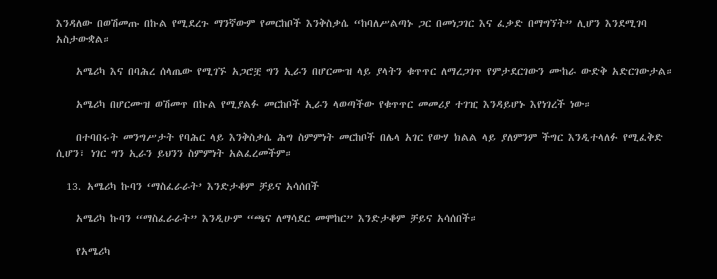እንዳለው በወሽመጡ በኩል የሚደረጉ ማንኛውም የመርከቦች እንቅስቃሴ “ከባለሥልጣኑ ጋር በመነጋገር እና ፈቃድ በማግኘት” ሊሆን እንደሚገባ አስታውቋል።

    አሜሪካ እና በባሕረ ሰላጤው የሚገኙ አጋሮቿ ግን ኢራን በሆርሙዝ ላይ ያላትን ቁጥጥር ለማረጋገጥ የምታደርገውን ሙከራ ውድቅ አድርገውታል።

    አሜሪካ በሆርሙዝ ወሽመጥ በኩል የሚያልፉ መርከቦች ኢራን ላወጣችው የቁጥጥር መመሪያ ተገዢ እንዳይሆኑ እየነገረች ነው።

    በተባበሩት መንግሥታት የባሕር ላይ እንቅስቃሴ ሕግ ስምምነት መርከቦች በሌላ አገር የውሃ ክልል ላይ ያለምንም ችግር እንዲተላለፉ የሚፈቅድ ሲሆን፣ ነገር ግን ኢራን ይህንን ስምምነት አልፈረመችም።

  13. አሜሪካ ኩባን ‘ማስፈራራት’ እንድታቆም ቻይና አሳሰበች

    አሜሪካ ኩባን “ማስፈራራት” እንዲሁም “ጫና ለማሳደር መሞከር” እንድታቆም ቻይና አሳሰበች።

    የአሜሪካ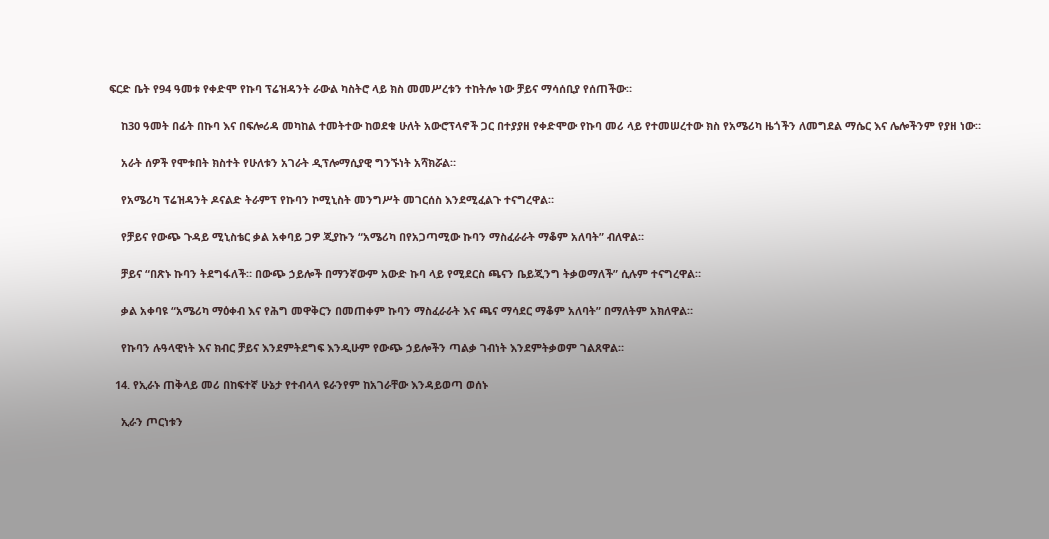ፍርድ ቤት የ94 ዓመቱ የቀድሞ የኩባ ፕሬዝዳንት ራውል ካስትሮ ላይ ክስ መመሥረቱን ተከትሎ ነው ቻይና ማሳሰቢያ የሰጠችው።

    ከ30 ዓመት በፊት በኩባ እና በፍሎሪዳ መካከል ተመትተው ከወደቁ ሁለት አውሮፕላኖች ጋር በተያያዘ የቀድሞው የኩባ መሪ ላይ የተመሠረተው ክስ የአሜሪካ ዜጎችን ለመግደል ማሴር እና ሌሎችንም የያዘ ነው።

    አራት ሰዎች የሞቱበት ክስተት የሁለቱን አገራት ዲፕሎማሲያዊ ግንኙነት አሻክሯል።

    የአሜሪካ ፕሬዝዳንት ዶናልድ ትራምፕ የኩባን ኮሚኒስት መንግሥት መገርሰስ እንደሚፈልጉ ተናግረዋል።

    የቻይና የውጭ ጉዳይ ሚኒስቴር ቃል አቀባይ ጋዎ ጂያኩን “አሜሪካ በየአጋጣሚው ኩባን ማስፈራራት ማቆም አለባት” ብለዋል።

    ቻይና “በጽኑ ኩባን ትደግፋለች። በውጭ ኃይሎች በማንኛውም አውድ ኩባ ላይ የሚደርስ ጫናን ቤይጂንግ ትቃወማለች” ሲሉም ተናግረዋል።

    ቃል አቀባዩ “አሜሪካ ማዕቀብ እና የሕግ መዋቅርን በመጠቀም ኩባን ማስፈራራት እና ጫና ማሳደር ማቆም አለባት” በማለትም አክለዋል።

    የኩባን ሉዓላዊነት እና ክብር ቻይና እንደምትደግፍ እንዲሁም የውጭ ኃይሎችን ጣልቃ ገብነት እንደምትቃወም ገልጸዋል።

  14. የኢራኑ ጠቅላይ መሪ በከፍተኛ ሁኔታ የተብላላ ዩራንየም ከአገራቸው እንዳይወጣ ወሰኑ

    ኢራን ጦርነቱን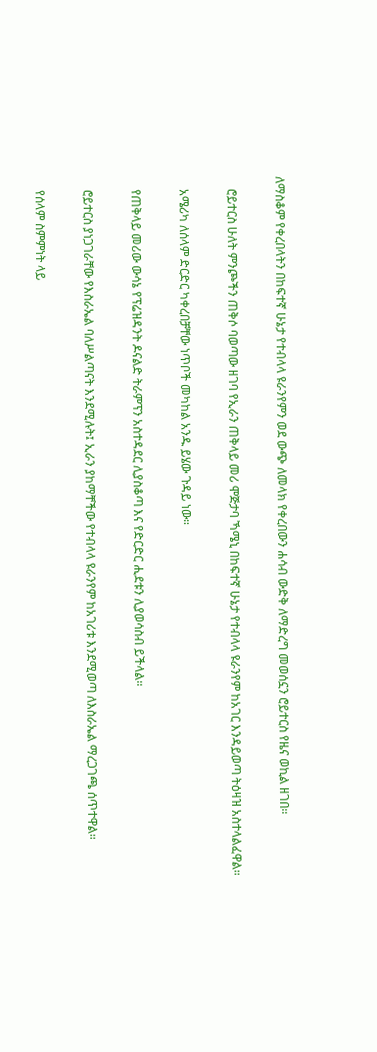ለማስቆም የቀረበላትን በከፍተኛ ሁኔታ የተብላላ ዩራንየምን ወደ ውጭ ለመላክ የቀረበውን ሐሳብ ውድቅ ለማድረግ መወሰኗን ሮይተርስ የዜና ወኪል ዘገበ።

    ሮይተርስ ሁለት ምንጮችን ጠቅሶ ባወጣው ዘገባ የኢራን ጠቅላይ መሪ ሞጅታባ ኻሜኒ በከፍተኛ ሁኔታ የተብላላ ዩራንየም ከአገር እንዳይወጣ ትዕዛዝ አስተላልፈዋል።

    አሜሪካ ለሰላም ድርድር ካቀረበቻቸው ነጥቦች መካከል አንዱ ይሄው ጉዳይ ነው።

    የጠቅላይ መሪው ውሳኔ የፕሬዝዳንት ዶናልድ ትራምፕን አስተዳደር ሊያስቆጣ እና የድርድር ሒደቱን ሊያወሳስብ ይችላል።

    ሮይተርስ ያነጋገራቸው የእስራኤል ባለሥልጣናት እንደሚሉት፤ ኢራን ያከማቸችው የተብላላ ዩራንየም ከአገሪቱ እንደሚወጣ ለእስራኤል ማረጋገጫ ሰጥተዋል።

    የሰላም ስምምነት ላይ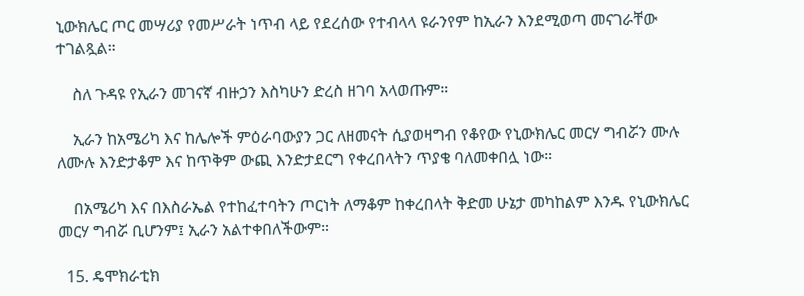ኒውክሌር ጦር መሣሪያ የመሥራት ነጥብ ላይ የደረሰው የተብላላ ዩራንየም ከኢራን እንደሚወጣ መናገራቸው ተገልጿል።

    ስለ ጉዳዩ የኢራን መገናኛ ብዙኃን እስካሁን ድረስ ዘገባ አላወጡም።

    ኢራን ከአሜሪካ እና ከሌሎች ምዕራባውያን ጋር ለዘመናት ሲያወዛግብ የቆየው የኒውክሌር መርሃ ግብሯን ሙሉ ለሙሉ እንድታቆም እና ከጥቅም ውጪ እንድታደርግ የቀረበላትን ጥያቄ ባለመቀበሏ ነው።

    በአሜሪካ እና በእስራኤል የተከፈተባትን ጦርነት ለማቆም ከቀረበላት ቅድመ ሁኔታ መካከልም እንዱ የኒውክሌር መርሃ ግብሯ ቢሆንም፤ ኢራን አልተቀበለችውም።

  15. ዴሞክራቲክ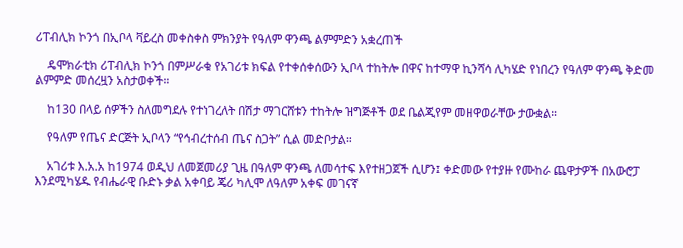ሪፐብሊክ ኮንጎ በኢቦላ ቫይረስ መቀስቀስ ምክንያት የዓለም ዋንጫ ልምምድን አቋረጠች

    ዴሞክራቲክ ሪፐብሊክ ኮንጎ በምሥራቁ የአገሪቱ ክፍል የተቀሰቀሰውን ኢቦላ ተከትሎ በዋና ከተማዋ ኪንሻሳ ሊካሄድ የነበረን የዓለም ዋንጫ ቅድመ ልምምድ መሰረዟን አስታወቀች።

    ከ130 በላይ ሰዎችን ስለመግደሉ የተነገረለት በሽታ ማገርሸቱን ተከትሎ ዝግጅቶች ወደ ቤልጂየም መዘዋወራቸው ታውቋል።

    የዓለም የጤና ድርጅት ኢቦላን “የኅብረተሰብ ጤና ስጋት” ሲል መድቦታል።

    አገሪቱ እ.አ.አ ከ1974 ወዲህ ለመጀመሪያ ጊዜ በዓለም ዋንጫ ለመሳተፍ እየተዘጋጀች ሲሆን፤ ቀድመው የተያዙ የሙከራ ጨዋታዎች በአውሮፓ እንደሚካሄዱ የብሔራዊ ቡድኑ ቃል አቀባይ ጄሪ ካሊሞ ለዓለም አቀፍ መገናኛ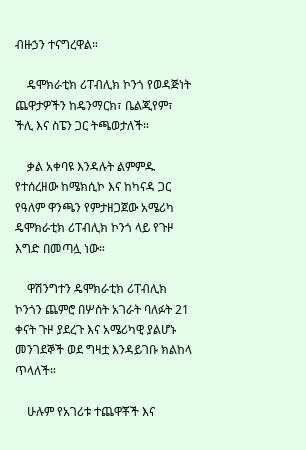ብዙኃን ተናግረዋል።

    ዴሞክራቲክ ሪፐብሊክ ኮንጎ የወዳጅነት ጨዋታዎችን ከዴንማርክ፣ ቤልጂየም፣ ችሊ እና ስፔን ጋር ትጫወታለች።

    ቃል አቀባዩ እንዳሉት ልምምዱ የተሰረዘው ከሜክሲኮ እና ከካናዳ ጋር የዓለም ዋንጫን የምታዘጋጀው አሜሪካ ዴሞክራቲክ ሪፐብሊክ ኮንጎ ላይ የጉዞ እግድ በመጣሏ ነው።

    ዋሽንግተን ዴሞክራቲክ ሪፐብሊክ ኮንጎን ጨምሮ በሦስት አገራት ባለፉት 21 ቀናት ጉዞ ያደረጉ እና አሜሪካዊ ያልሆኑ መንገደኞች ወደ ግዛቷ እንዳይገቡ ክልከላ ጥላለች።

    ሁሉም የአገሪቱ ተጨዋቾች እና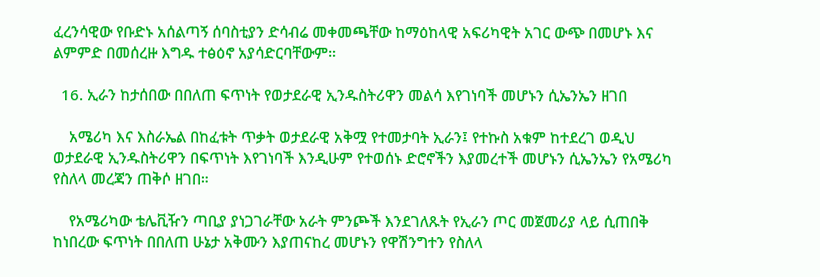ፈረንሳዊው የቡድኑ አሰልጣኝ ሰባስቲያን ድሳብሬ መቀመጫቸው ከማዕከላዊ አፍሪካዊት አገር ውጭ በመሆኑ እና ልምምድ በመሰረዙ እግዱ ተፅዕኖ አያሳድርባቸውም።

  16. ኢራን ከታሰበው በበለጠ ፍጥነት የወታደራዊ ኢንዱስትሪዋን መልሳ እየገነባች መሆኑን ሲኤንኤን ዘገበ

    አሜሪካ እና እስራኤል በከፈቱት ጥቃት ወታደራዊ አቅሟ የተመታባት ኢራን፤ የተኩስ አቁም ከተደረገ ወዲህ ወታደራዊ ኢንዱስትሪዋን በፍጥነት እየገነባች እንዲሁም የተወሰኑ ድሮኖችን እያመረተች መሆኑን ሲኤንኤን የአሜሪካ የስለላ መረጃን ጠቅሶ ዘገበ።

    የአሜሪካው ቴሌቪዥን ጣቢያ ያነጋገራቸው አራት ምንጮች እንደገለጹት የኢራን ጦር መጀመሪያ ላይ ሲጠበቅ ከነበረው ፍጥነት በበለጠ ሁኔታ አቅሙን እያጠናከረ መሆኑን የዋሽንግተን የስለላ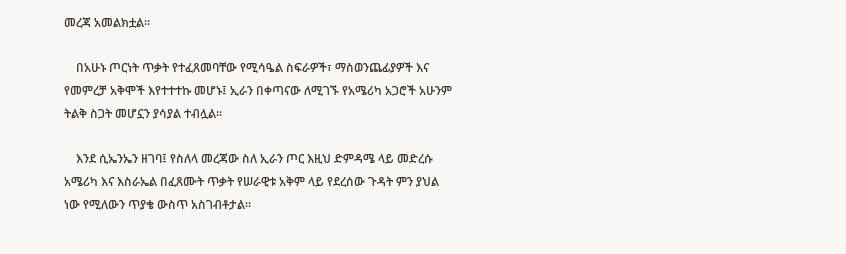መረጃ አመልክቷል።

    በአሁኑ ጦርነት ጥቃት የተፈጸመባቸው የሚሳዔል ስፍራዎች፣ ማስወንጨፊያዎች እና የመምረቻ አቅሞች እየተተተኩ መሆኑ፤ ኢራን በቀጣናው ለሚገኙ የአሜሪካ አጋሮች አሁንም ትልቅ ስጋት መሆኗን ያሳያል ተብሏል።

    እንደ ሲኤንኤን ዘገባ፤ የስለላ መረጃው ስለ ኢራን ጦር እዚህ ድምዳሜ ላይ መድረሱ አሜሪካ እና እስራኤል በፈጸሙት ጥቃት የሠራዊቱ አቅም ላይ የደረሰው ጉዳት ምን ያህል ነው የሚለውን ጥያቄ ውስጥ አስገብቶታል።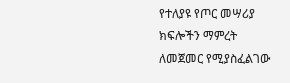የተለያዩ የጦር መሣሪያ ክፍሎችን ማምረት ለመጀመር የሚያስፈልገው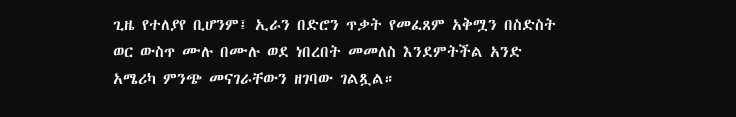ጊዜ የተለያየ ቢሆንም፤ ኢራን በድሮን ጥቃት የመፈጸም አቅሟን በስድስት ወር ውስጥ ሙሉ በሙሉ ወደ ነበረበት መመለስ እንደምትችል አንድ አሜሪካ ምንጭ መናገራቸውን ዘገባው ገልጿል።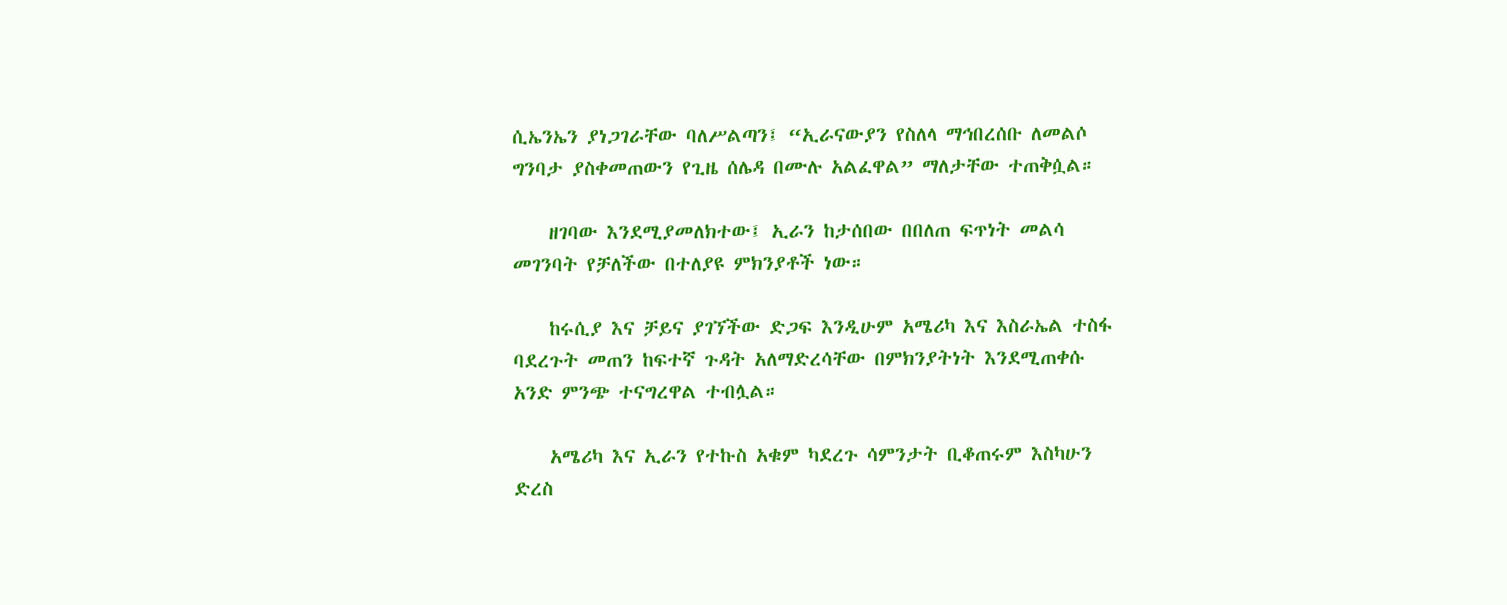ሲኤንኤን ያነጋገራቸው ባለሥልጣን፤ “ኢራናውያን የስለላ ማኅበረሰቡ ለመልሶ ግንባታ ያስቀመጠውን የጊዜ ሰሌዳ በሙሉ አልፈዋል” ማለታቸው ተጠቅሷል።

    ዘገባው እንደሚያመለክተው፤ ኢራን ከታሰበው በበለጠ ፍጥነት መልሳ መገንባት የቻለችው በተለያዩ ምክንያቶች ነው።

    ከሩሲያ እና ቻይና ያገኘችው ድጋፍ እንዲሁም አሜሪካ እና እስራኤል ተስፋ ባደረጉት መጠን ከፍተኛ ጉዳት አለማድረሳቸው በምክንያትነት እንደሚጠቀሱ አንድ ምንጭ ተናግረዋል ተብሏል።

    አሜሪካ እና ኢራን የተኩስ አቁም ካደረጉ ሳምንታት ቢቆጠሩም እስካሁን ድረስ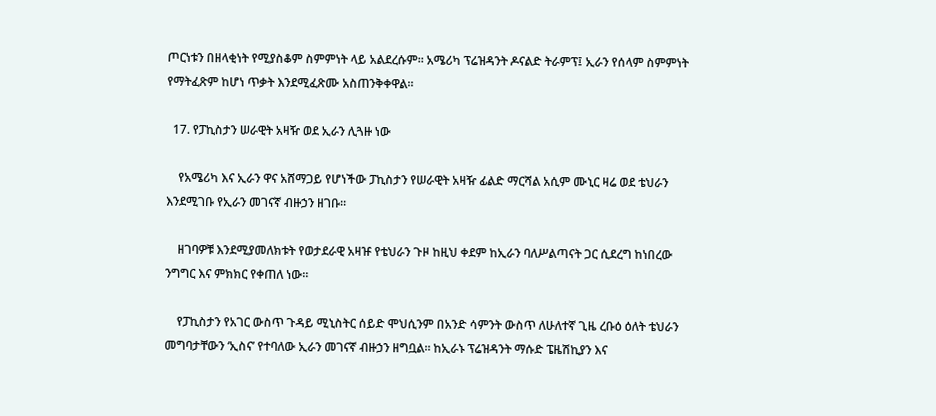ጦርነቱን በዘላቂነት የሚያስቆም ስምምነት ላይ አልደረሱም። አሜሪካ ፕሬዝዳንት ዶናልድ ትራምፕ፤ ኢራን የሰላም ስምምነት የማትፈጽም ከሆነ ጥቃት እንደሚፈጽሙ አስጠንቅቀዋል።

  17. የፓኪስታን ሠራዊት አዛዥ ወደ ኢራን ሊጓዙ ነው

    የአሜሪካ እና ኢራን ዋና አሸማጋይ የሆነችው ፓኪስታን የሠራዊት አዛዥ ፊልድ ማርሻል አሲም ሙኒር ዛሬ ወደ ቴህራን እንደሚገቡ የኢራን መገናኛ ብዙኃን ዘገቡ።

    ዘገባዎቹ እንደሚያመለክቱት የወታደራዊ አዛዡ የቴህራን ጉዞ ከዚህ ቀደም ከኢራን ባለሥልጣናት ጋር ሲደረግ ከነበረው ንግግር እና ምክክር የቀጠለ ነው።

    የፓኪስታን የአገር ውስጥ ጉዳይ ሚኒስትር ሰይድ ሞህሲንም በአንድ ሳምንት ውስጥ ለሁለተኛ ጊዜ ረቡዕ ዕለት ቴህራን መግባታቸውን ‘ኢስና’ የተባለው ኢራን መገናኛ ብዙኃን ዘግቧል። ከኢራኑ ፕሬዝዳንት ማሱድ ፔዜሽኪያን እና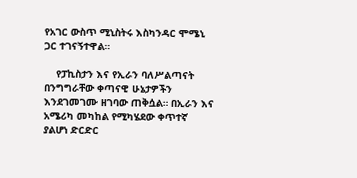የአገር ውስጥ ሚኒስትሩ እስካንዳር ሞሜኒ ጋር ተገናኝተዋል።

    የፓኪስታን እና የኢራን ባለሥልጣናት በንግግራቸው ቀጣናዊ ሁኔታዎችን እንደገመገሙ ዘገባው ጠቅሷል። በኢራን እና አሜሪካ መካከል የሚካሄደው ቀጥተኛ ያልሆነ ድርድር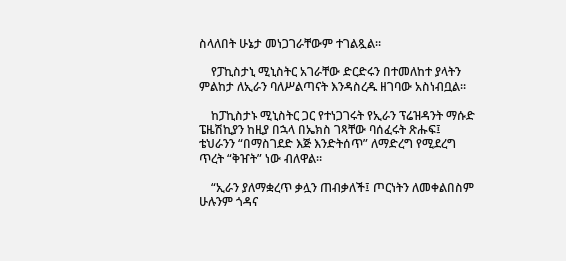ስላለበት ሁኔታ መነጋገራቸውም ተገልጿል።

    የፓኪስታኒ ሚኒስትር አገራቸው ድርድሩን በተመለከተ ያላትን ምልከታ ለኢራን ባለሥልጣናት እንዳስረዱ ዘገባው አስነብቧል።

    ከፓኪስታኑ ሚኒስትር ጋር የተነጋገሩት የኢራን ፕሬዝዳንት ማሱድ ፔዜሽኪያን ከዚያ በኋላ በኤክስ ገጻቸው ባሰፈሩት ጽሑፍ፤ ቴህራንን “በማስገደድ እጅ እንድትሰጥ” ለማድረግ የሚደረግ ጥረት “ቅዠት” ነው ብለዋል።

    “ኢራን ያለማቋረጥ ቃሏን ጠብቃለች፤ ጦርነትን ለመቀልበስም ሁሉንም ጎዳና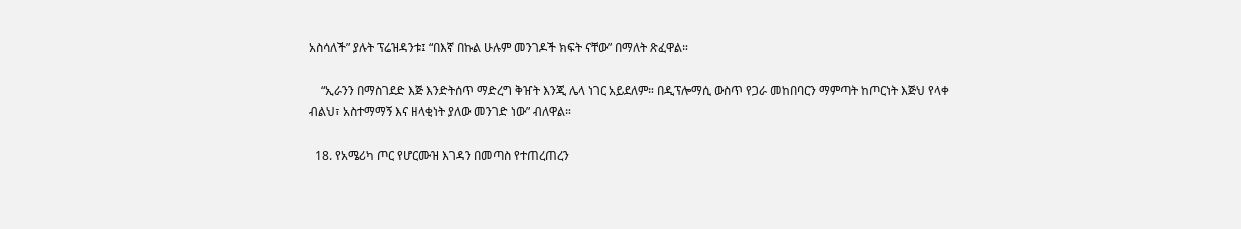አስሳለች” ያሉት ፕሬዝዳንቱ፤ “በእኛ በኩል ሁሉም መንገዶች ክፍት ናቸው” በማለት ጽፈዋል።

    “ኢራንን በማስገደድ እጅ እንድትሰጥ ማድረግ ቅዠት እንጂ ሌላ ነገር አይደለም። በዲፕሎማሲ ውስጥ የጋራ መከበባርን ማምጣት ከጦርነት እጅህ የላቀ ብልህ፣ አስተማማኝ እና ዘላቂነት ያለው መንገድ ነው” ብለዋል።

  18. የአሜሪካ ጦር የሆርሙዝ እገዳን በመጣስ የተጠረጠረን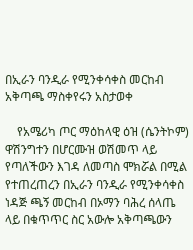በኢራን ባንዲራ የሚንቀሳቀስ መርከብ አቅጣጫ ማስቀየሩን አስታወቀ

    የአሜሪካ ጦር ማዕከላዊ ዕዝ (ሴንትኮም) ዋሽንግተን በሆርሙዝ ወሽመጥ ላይ የጣለችውን እገዳ ለመጣስ ሞክሯል በሚል የተጠረጠረን በኢራን ባንዲራ የሚንቀሳቀስ ነዳጅ ጫኝ መርከብ በኦማን ባሕረ ሰላጤ ላይ በቁጥጥር ስር አውሎ አቅጣጫውን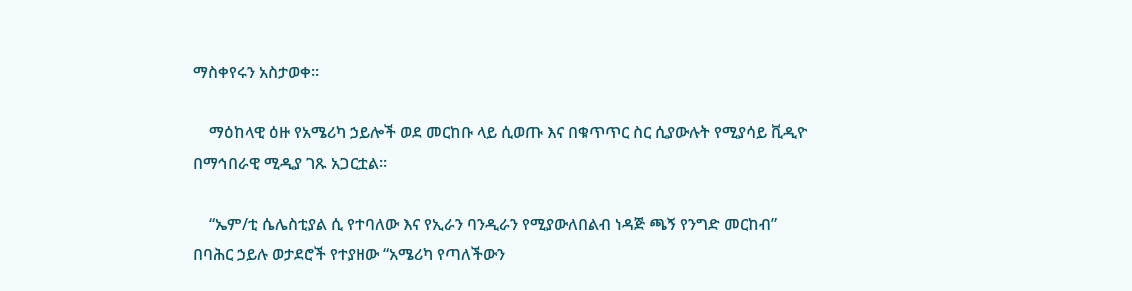ማስቀየሩን አስታወቀ።

    ማዕከላዊ ዕዙ የአሜሪካ ኃይሎች ወደ መርከቡ ላይ ሲወጡ እና በቁጥጥር ስር ሲያውሉት የሚያሳይ ቪዲዮ በማኅበራዊ ሚዲያ ገጹ አጋርቷል።

    “ኤም/ቲ ሴሌስቲያል ሲ የተባለው እና የኢራን ባንዲራን የሚያውለበልብ ነዳጅ ጫኝ የንግድ መርከብ” በባሕር ኃይሉ ወታደሮች የተያዘው “አሜሪካ የጣለችውን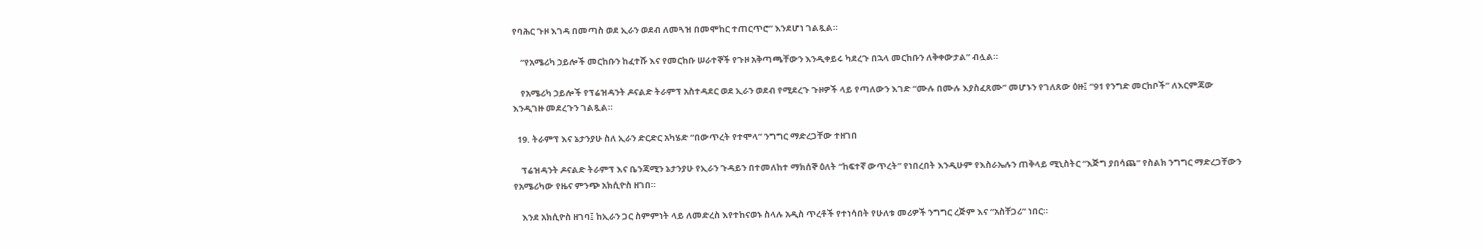የባሕር ጉዞ እገዳ በመጣስ ወደ ኢራን ወደብ ለመጓዝ በመሞከር ተጠርጥሮ” እንደሆነ ገልጿል።

    “የአሜሪካ ኃይሎች መርከቡን ከፈተሹ እና የመርከቡ ሠራተኞች የጉዞ አቅጣጫቸውን እንዲቀይሩ ካደረጉ በኋላ መርከቡን ለቅቀውታል” ብሏል።

    የአሜሪካ ኃይሎች የፕሬዝዳንት ዶናልድ ትራምፕ አስተዳደር ወደ ኢራን ወደብ የሚደረጉ ጉዞዎች ላይ የጣለውን እገድ “ሙሉ በሙሉ እያስፈጸሙ” መሆኑን የገለጸው ዕዙ፤ “91 የንግድ መርከቦች” ለእርምጃው እንዲገዙ መደረጉን ገልጿል።

  19. ትራምፕ እና ኔታንያሁ ስለ ኢራን ድርድር አካሄድ “በውጥረት የተሞላ” ንግግር ማድረጋቸው ተዘገበ

    ፕሬዝዳንት ዶናልድ ትራምፕ እና ቤንጃሚን ኔታንያሁ የኢራን ጉዳይን በተመለከተ ማክሰኞ ዕለት “ከፍተኛ ውጥረት” የነበረበት እንዲሁም የእስራኤሉን ጠቅላይ ሚኒስትር “እጅግ ያበሳጨ” የስልክ ንግግር ማድረጋቸውን የአሜሪካው የዜና ምንጭ አክሲዮስ ዘገበ።

    እንደ አክሲዮስ ዘገባ፤ ከኢራን ጋር ስምምነት ላይ ለመድረስ እየተከናወኑ ስላሉ አዲስ ጥረቶች የተነሳበት የሁለቱ መሪዎች ንግግር ረጅም እና “አስቸጋሪ” ነበር።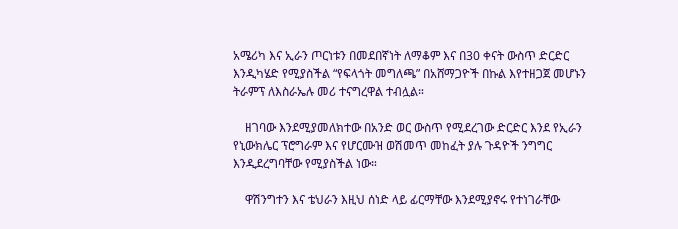አሜሪካ እና ኢራን ጦርነቱን በመደበኛነት ለማቆም እና በ30 ቀናት ውስጥ ድርድር እንዲካሄድ የሚያስችል “የፍላጎት መግለጫ” በአሸማጋዮች በኩል እየተዘጋጀ መሆኑን ትራምፕ ለእስራኤሉ መሪ ተናግረዋል ተብሏል።

    ዘገባው እንደሚያመለክተው በአንድ ወር ውስጥ የሚደረገው ድርድር እንደ የኢራን የኒውክሌር ፕሮግራም እና የሆርሙዝ ወሽመጥ መከፈት ያሉ ጉዳዮች ንግግር እንዲደረግባቸው የሚያስችል ነው።

    ዋሽንግተን እና ቴህራን እዚህ ሰነድ ላይ ፊርማቸው እንደሚያኖሩ የተነገራቸው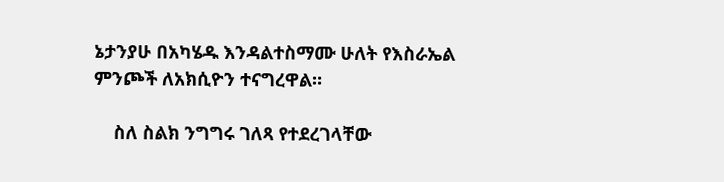ኔታንያሁ በአካሄዱ እንዳልተስማሙ ሁለት የእስራኤል ምንጮች ለአክሲዮን ተናግረዋል።

    ስለ ስልክ ንግግሩ ገለጻ የተደረገላቸው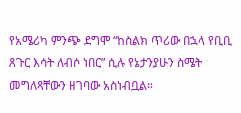የአሜሪካ ምንጭ ደግሞ “ከስልክ ጥሪው በኋላ የቢቢ ጸጉር እሳት ለብሶ ነበር” ሲሉ የኔታንያሁን ስሜት መግለጻቸውን ዘገባው አስነብቧል።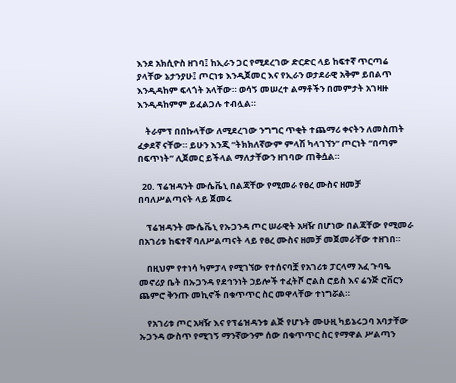እንደ አክሲዮስ ዘገባ፤ ከኢራን ጋር የሚደረገው ድርድር ላይ ከፍተኛ ጥርጣሬ ያላቸው ኔታንያሁ፤ ጦርነቱ እንዲጀመር እና የኢራን ወታደራዊ አቅም ይበልጥ እንዲዳከም ፍላጎት አላቸው። ወሳኝ መሠረተ ልማቶችን በመምታት አገዛዙ እንዲዳከምም ይፈልጋሉ ተብሏል።

    ትራምፕ በበኩላቸው ለሚደረገው ንግግር ጥቂት ተጨማሪ ቀናትን ለመስጠት ፈቃደኛ ናቸው። ይሁን እንጂ “ትክክለኛውም ምላሽ ካላገኘን” ጦርነት “በጣም በፍጥነት” ሊጀመር ይችላል ማለታቸውን ዘገባው ጠቅሷል።

  20. ፕሬዝዳንት ሙሴቬኒ በልጃቸው የሚመራ የፀረ ሙስና ዘመቻ በባለሥልጣናት ላይ ጀመሩ

    ፕሬዝዳንት ሙሴቬኒ የኡጋንዳ ጦር ሠራዊት አዛዥ በሆነው በልጃቸው የሚመራ በአገሪቱ ከፍተኛ ባለሥልጣናት ላይ የፀረ ሙስና ዘመቻ መጀመራቸው ተዘገበ።

    በዚህም የተነሳ ካምፓላ የሚገኘው የተሰናባቿ የአገሪቱ ፓርላማ አፈ ጉባዔ መኖሪያ ቤት በኡጋንዳ የደኅንነት ኃይሎች ተፈትሾ ሮልስ ሮይስ እና ሬንጅ ሮቨርን ጨምሮ ቅንጡ መኪኖች በቁጥጥር ስር መዋላቸው ተነግሯል።

    የአገሪቱ ጦር አዛዥ እና የፕሬዝዳንቱ ልጅ የሆኑት ሙሁዚ ካይኔሩጋባ አባታቸው ኡጋንዳ ውስጥ የሚገኝ ማንኛውንም ሰው በቁጥጥር ስር የማዋል ሥልጣን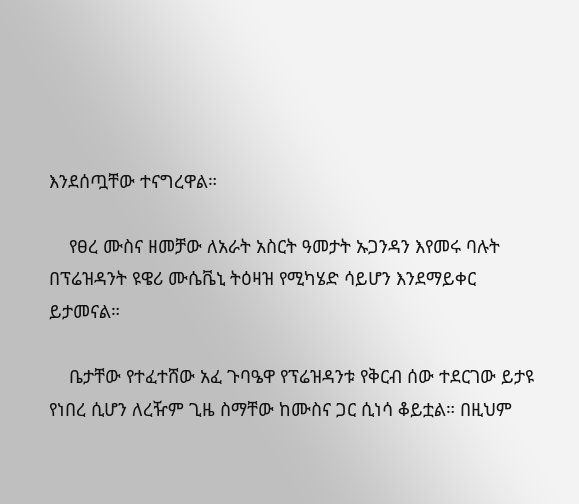እንደሰጧቸው ተናግረዋል።

    የፀረ ሙስና ዘመቻው ለአራት አስርት ዓመታት ኡጋንዳን እየመሩ ባሉት በፕሬዝዳንት ዩዌሪ ሙሴቬኒ ትዕዛዝ የሚካሄድ ሳይሆን እንደማይቀር ይታመናል።

    ቤታቸው የተፈተሸው አፈ ጉባዔዋ የፕሬዝዳንቱ የቅርብ ሰው ተደርገው ይታዩ የነበረ ሲሆን ለረዥም ጊዜ ስማቸው ከሙስና ጋር ሲነሳ ቆይቷል። በዚህም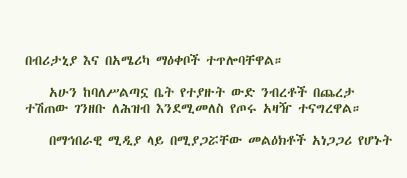በብሪታኒያ እና በአሜሪካ ማዕቀቦች ተጥሎባቸዋል።

    አሁን ከባለሥልጣኗ ቤት የተያዙት ውድ ንብረቶች በጨረታ ተሽጠው ገንዘቡ ለሕዝብ እንደሚመለስ የጦሩ አዛዥ ተናግረዋል።

    በማኅበራዊ ሚዲያ ላይ በሚያጋሯቸው መልዕክቶች አነጋጋሪ የሆኑት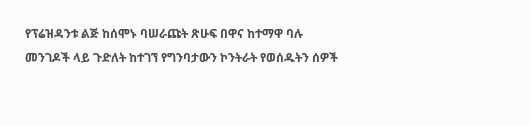የፕሬዝዳንቱ ልጅ ከሰሞኑ ባሠራጩት ጽሁፍ በዋና ከተማዋ ባሉ መንገዶች ላይ ጉድለት ከተገኘ የግንባታውን ኮንትራት የወሰዱትን ሰዎች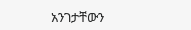አንገታቸውን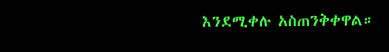እንደሚቀሉ አስጠንቅቀዋል።